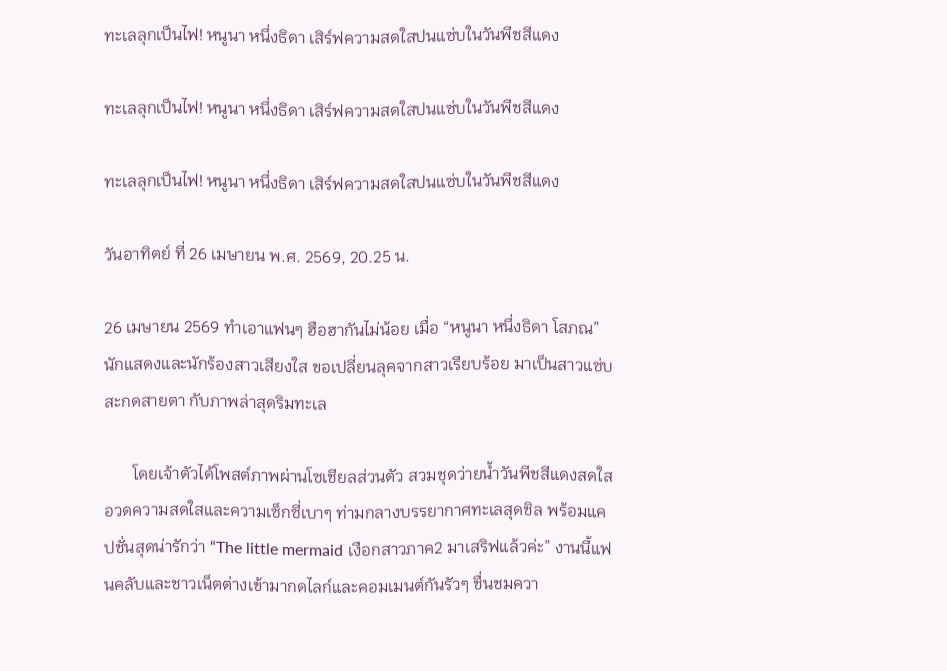ทะเลลุกเป็นไฟ! หนูนา หนึ่งธิดา เสิร์ฟความสดใสปนแซ่บในวันพีชสีแดง

ทะเลลุกเป็นไฟ! หนูนา หนึ่งธิดา เสิร์ฟความสดใสปนแซ่บในวันพีชสีแดง

ทะเลลุกเป็นไฟ! หนูนา หนึ่งธิดา เสิร์ฟความสดใสปนแซ่บในวันพีชสีแดง

วันอาทิตย์ ที่ 26 เมษายน พ.ศ. 2569, 20.25 น.

26 เมษายน 2569 ทำเอาแฟนๆ ฮือฮากันไม่น้อย เมื่อ “หนูนา หนึ่งธิดา โสภณ” นักแสดงและนักร้องสาวเสียงใส ขอเปลี่ยนลุคจากสาวเรียบร้อย มาเป็นสาวแซ่บสะกดสายตา กับภาพล่าสุดริมทะเล

       โดยเจ้าตัวได้โพสต์ภาพผ่านโซเชียลส่วนตัว สวมชุดว่ายน้ำวันพีชสีแดงสดใส อวดความสดใสและความเซ็กซี่เบาๆ ท่ามกลางบรรยากาศทะเลสุดชิล พร้อมแคปชั่นสุดน่ารักว่า “The little mermaid เงือกสาวภาค2 มาเสริฟแล้วค่ะ” งานนี้แฟนคลับและชาวเน็ตต่างเข้ามากดไลก์และคอมเมนต์กันรัวๆ ชื่นชมควา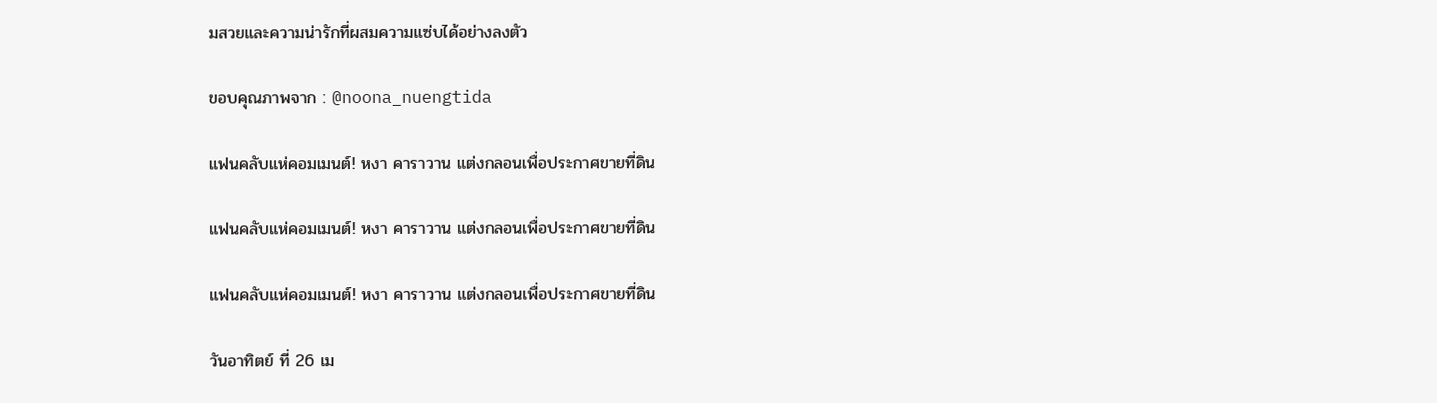มสวยและความน่ารักที่ผสมความแซ่บได้อย่างลงตัว

ขอบคุณภาพจาก : @noona_nuengtida

แฟนคลับแห่คอมเมนต์! หงา คาราวาน แต่งกลอนเพื่อประกาศขายที่ดิน

แฟนคลับแห่คอมเมนต์! หงา คาราวาน แต่งกลอนเพื่อประกาศขายที่ดิน

แฟนคลับแห่คอมเมนต์! หงา คาราวาน แต่งกลอนเพื่อประกาศขายที่ดิน

วันอาทิตย์ ที่ 26 เม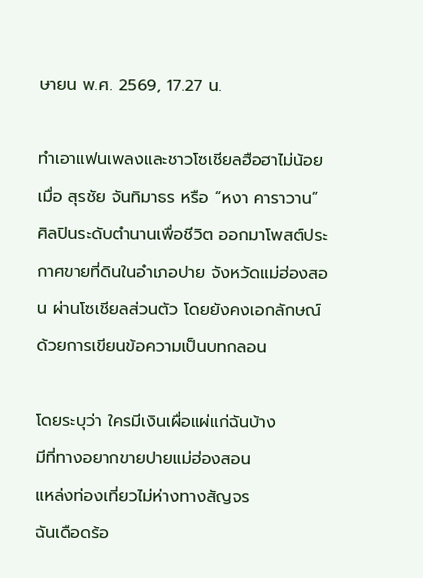ษายน พ.ศ. 2569, 17.27 น.

ทำเอาแฟนเพลงและชาวโซเชียลฮือฮาไม่น้อย เมื่อ สุรชัย จันทิมาธร หรือ “หงา คาราวาน” ศิลปินระดับตำนานเพื่อชีวิต ออกมาโพสต์ประกาศขายที่ดินในอำเภอปาย จังหวัดแม่ฮ่องสอน ผ่านโซเชียลส่วนตัว โดยยังคงเอกลักษณ์ด้วยการเขียนข้อความเป็นบทกลอน

โดยระบุว่า ใครมีเงินเผื่อแผ่แก่ฉันบ้าง
มีที่ทางอยากขายปายแม่ฮ่องสอน
แหล่งท่องเที่ยวไม่ห่างทางสัญจร
ฉันเดือดร้อ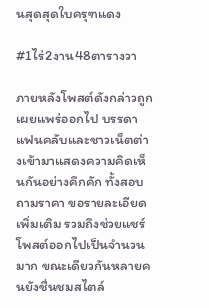นสุดสุดใบครุฑแดง

#1ไร่2งาน48ตารางวา

ภายหลังโพสต์ดังกล่าวถูกเผยแพร่ออกไป บรรดาแฟนคลับและชาวเน็ตต่างเข้ามาแสดงความคิดเห็นกันอย่างคึกคัก ทั้งสอบถามราคา ขอรายละเอียดเพิ่มเติม รวมถึงช่วยแชร์โพสต์ออกไปเป็นจำนวนมาก ขณะเดียวกันหลายคนยังชื่นชมสไตล์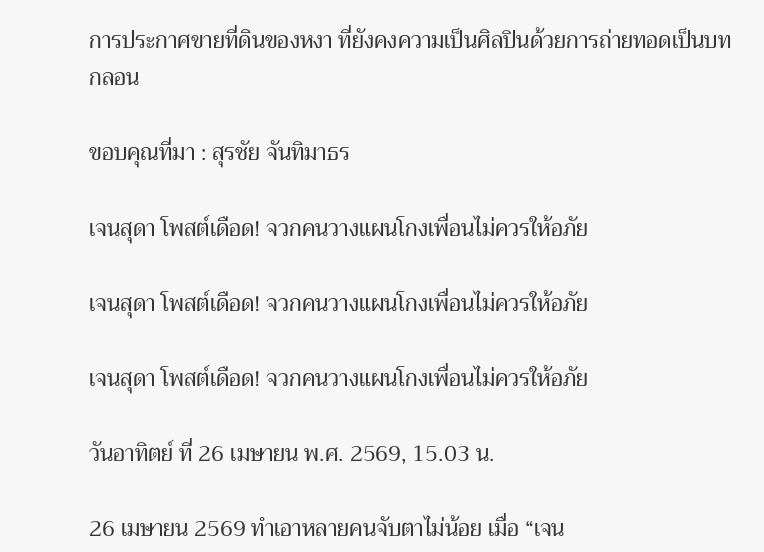การประกาศขายที่ดินของหงา ที่ยังคงความเป็นศิลปินด้วยการถ่ายทอดเป็นบทกลอน

ขอบคุณที่มา : สุรชัย จันทิมาธร

เจนสุดา โพสต์เดือด! จวกคนวางแผนโกงเพื่อนไม่ควรให้อภัย

เจนสุดา โพสต์เดือด! จวกคนวางแผนโกงเพื่อนไม่ควรให้อภัย

เจนสุดา โพสต์เดือด! จวกคนวางแผนโกงเพื่อนไม่ควรให้อภัย

วันอาทิตย์ ที่ 26 เมษายน พ.ศ. 2569, 15.03 น.

26 เมษายน 2569 ทำเอาหลายคนจับตาไม่น้อย เมื่อ “เจน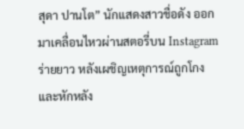สุดา ปานโต” นักแสดงสาวชื่อดัง ออกมาเคลื่อนไหวผ่านสตอรี่บน Instagram ร่ายยาว หลังเผชิญเหตุการณ์ถูกโกงและหักหลัง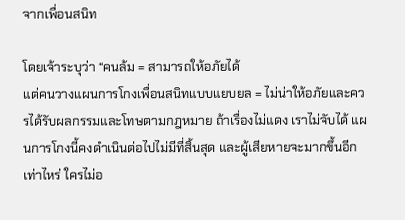จากเพื่อนสนิท

โดยเจ้าระบุว่า “คนล้ม = สามารถให้อภัยได้
แต่คนวางแผนการโกงเพื่อนสนิทแบบแยบยล = ไม่น่าให้อภัยและควรได้รับผลกรรมและโทษตามกฎหมาย ถ้าเรื่องไม่แดง เราไม่จับได้ แผนการโกงนี้คงดำเนินต่อไปไม่มีที่สิ้นสุด และผู้เสียหายจะมากขึ้นอีกเท่าไหร่ ใครไม่อ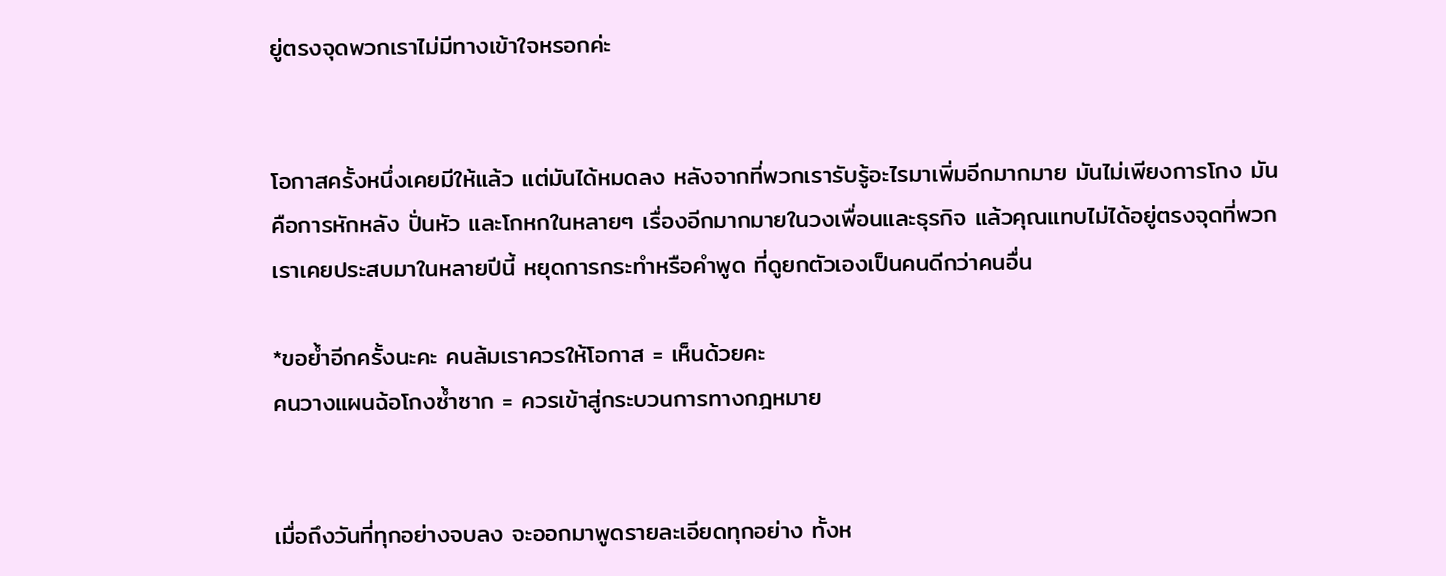ยู่ตรงจุดพวกเราไม่มีทางเข้าใจหรอกค่ะ


โอกาสครั้งหนึ่งเคยมีให้แล้ว แต่มันได้หมดลง หลังจากที่พวกเรารับรู้อะไรมาเพิ่มอีกมากมาย มันไม่เพียงการโกง มันคือการหักหลัง ปั่นหัว และโกหกในหลายๆ เรื่องอีกมากมายในวงเพื่อนและธุรกิจ แล้วคุณแทบไม่ได้อยู่ตรงจุดที่พวกเราเคยประสบมาในหลายปีนี้ หยุดการกระทำหรือคำพูด ที่ดูยกตัวเองเป็นคนดีกว่าคนอื่น

*ขอย้ำอีกครั้งนะคะ คนล้มเราควรให้โอกาส = เห็นด้วยคะ
คนวางแผนฉ้อโกงซ้ำซาก = ควรเข้าสู่กระบวนการทางกฎหมาย


เมื่อถึงวันที่ทุกอย่างจบลง จะออกมาพูดรายละเอียดทุกอย่าง ทั้งห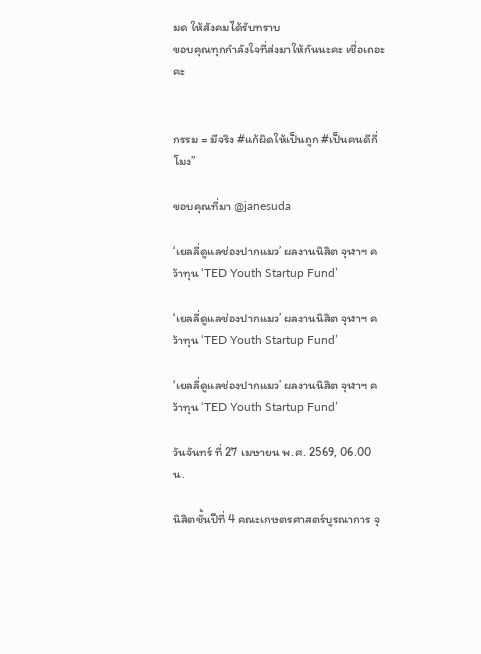มด ให้สังคมได้รับทราบ
ขอบคุณทุกกำลังใจที่ส่งมาให้กันนะคะ เชื่อเถอะคะ


กรรม = มีจริง #แก้ผิดให้เป็นถูก #เป็นคนดีกี่โมง”

ขอบคุณที่มา @janesuda

‘เยลลี่ดูแลช่องปากแมว’ ผลงานนิสิต จุฬาฯ คว้าทุน ‘TED Youth Startup Fund’

‘เยลลี่ดูแลช่องปากแมว’ ผลงานนิสิต จุฬาฯ คว้าทุน ‘TED Youth Startup Fund’

‘เยลลี่ดูแลช่องปากแมว’ ผลงานนิสิต จุฬาฯ คว้าทุน ‘TED Youth Startup Fund’

วันจันทร์ ที่ 27 เมษายน พ.ศ. 2569, 06.00 น.

นิสิตชั้นปีที่ 4 คณะเกษตรศาสตร์บูรณาการ จุ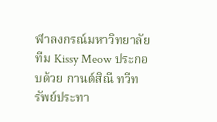ฬาลงกรณ์มหาวิทยาลัย ทีม Kissy Meow ประกอบด้วย กานต์สิณี ทวีทรัพย์ประทา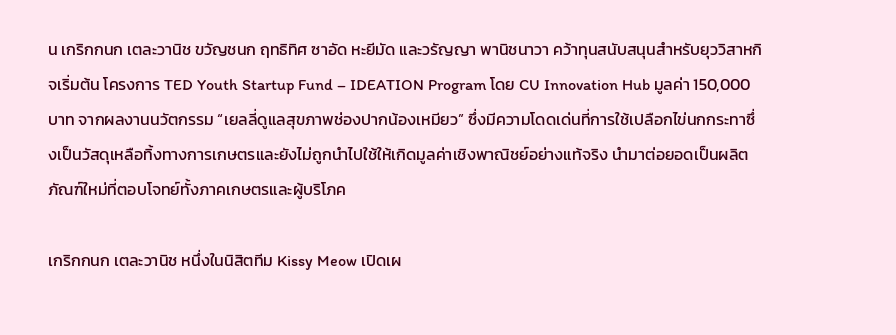น เกริกกนก เตละวานิช ขวัญชนก ฤทธิทิศ ซาอัด หะยีมัด และวรัญญา พานิชนาวา คว้าทุนสนับสนุนสำหรับยุววิสาหกิจเริ่มต้น โครงการ TED Youth Startup Fund – IDEATION Program โดย CU Innovation Hub มูลค่า 150,000 บาท จากผลงานนวัตกรรม “เยลลี่ดูแลสุขภาพช่องปากน้องเหมียว” ซึ่งมีความโดดเด่นที่การใช้เปลือกไข่นกกระทาซึ่งเป็นวัสดุเหลือทิ้งทางการเกษตรและยังไม่ถูกนำไปใช้ให้เกิดมูลค่าเชิงพาณิชย์อย่างแท้จริง นำมาต่อยอดเป็นผลิตภัณฑ์ใหม่ที่ตอบโจทย์ทั้งภาคเกษตรและผู้บริโภค

เกริกกนก เตละวานิช หนึ่งในนิสิตทีม Kissy Meow เปิดเผ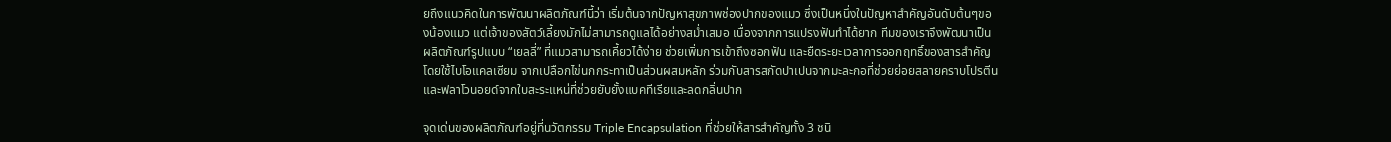ยถึงแนวคิดในการพัฒนาผลิตภัณฑ์นี้ว่า เริ่มต้นจากปัญหาสุขภาพช่องปากของแมว ซึ่งเป็นหนึ่งในปัญหาสำคัญอันดับต้นๆของน้องแมว แต่เจ้าของสัตว์เลี้ยงมักไม่สามารถดูแลได้อย่างสม่ำเสมอ เนื่องจากการแปรงฟันทำได้ยาก ทีมของเราจึงพัฒนาเป็นผลิตภัณฑ์รูปแบบ “เยลลี่” ที่แมวสามารถเคี้ยวได้ง่าย ช่วยเพิ่มการเข้าถึงซอกฟัน และยืดระยะเวลาการออกฤทธิ์ของสารสำคัญ โดยใช้ไบโอแคลเซียม จากเปลือกไข่นกกระทาเป็นส่วนผสมหลัก ร่วมกับสารสกัดปาเปนจากมะละกอที่ช่วยย่อยสลายคราบโปรตีน และฟลาโวนอยด์จากใบสะระแหน่ที่ช่วยยับยั้งแบคทีเรียและลดกลิ่นปาก

จุดเด่นของผลิตภัณฑ์อยู่ที่นวัตกรรม Triple Encapsulation ที่ช่วยให้สารสำคัญทั้ง 3 ชนิ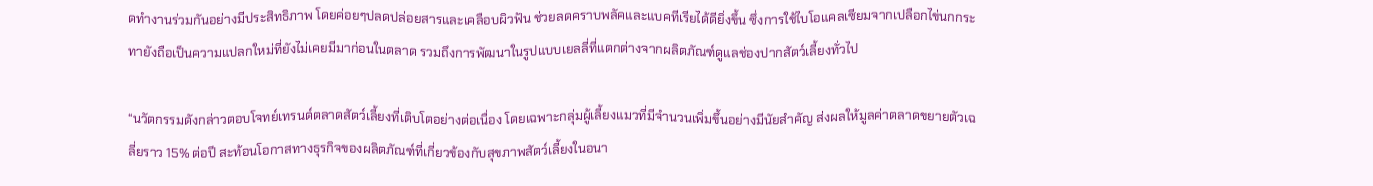ดทำงานร่วมกันอย่างมีประสิทธิภาพ โดยค่อยๆปลดปล่อยสารและเคลือบผิวฟัน ช่วยลดคราบพลัคและแบคทีเรียได้ดียิ่งขึ้น ซึ่งการใช้ไบโอแคลเซียมจากเปลือกไข่นกกระทายังถือเป็นความแปลกใหม่ที่ยังไม่เคยมีมาก่อนในตลาด รวมถึงการพัฒนาในรูปแบบเยลลี่ที่แตกต่างจากผลิตภัณฑ์ดูแลช่องปากสัตว์เลี้ยงทั่วไป

“นวัตกรรมดังกล่าวตอบโจทย์เทรนด์ตลาดสัตว์เลี้ยงที่เติบโตอย่างต่อเนื่อง โดยเฉพาะกลุ่มผู้เลี้ยงแมวที่มีจำนวนเพิ่มขึ้นอย่างมีนัยสำคัญ ส่งผลให้มูลค่าตลาดขยายตัวเฉลี่ยราว 15% ต่อปี สะท้อนโอกาสทางธุรกิจของผลิตภัณฑ์ที่เกี่ยวข้องกับสุขภาพสัตว์เลี้ยงในอนา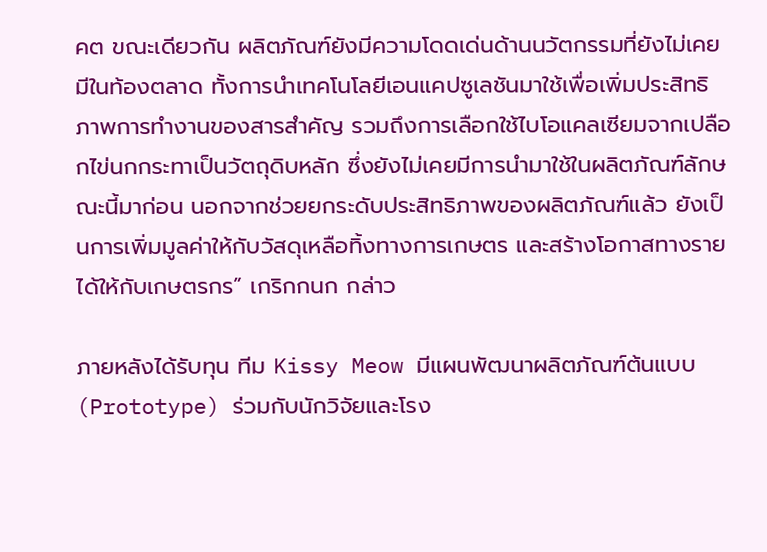คต ขณะเดียวกัน ผลิตภัณฑ์ยังมีความโดดเด่นด้านนวัตกรรมที่ยังไม่เคยมีในท้องตลาด ทั้งการนำเทคโนโลยีเอนแคปซูเลชันมาใช้เพื่อเพิ่มประสิทธิภาพการทำงานของสารสำคัญ รวมถึงการเลือกใช้ไบโอแคลเซียมจากเปลือกไข่นกกระทาเป็นวัตถุดิบหลัก ซึ่งยังไม่เคยมีการนำมาใช้ในผลิตภัณฑ์ลักษณะนี้มาก่อน นอกจากช่วยยกระดับประสิทธิภาพของผลิตภัณฑ์แล้ว ยังเป็นการเพิ่มมูลค่าให้กับวัสดุเหลือทิ้งทางการเกษตร และสร้างโอกาสทางรายได้ให้กับเกษตรกร” เกริกกนก กล่าว

ภายหลังได้รับทุน ทีม Kissy Meow มีแผนพัฒนาผลิตภัณฑ์ต้นแบบ (Prototype) ร่วมกับนักวิจัยและโรง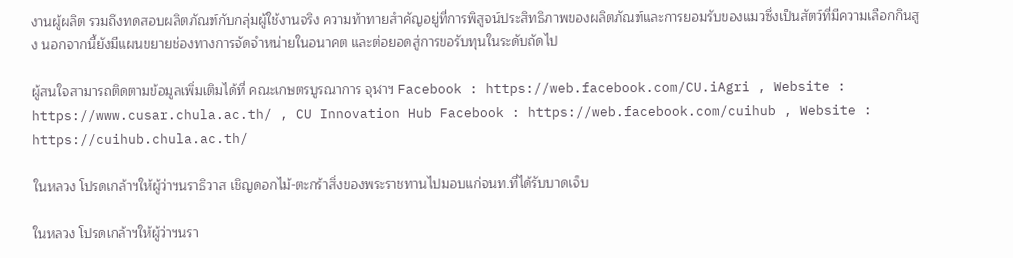งานผู้ผลิต รวมถึงทดสอบผลิตภัณฑ์กับกลุ่มผู้ใช้งานจริง ความท้าทายสำคัญอยู่ที่การพิสูจน์ประสิทธิภาพของผลิตภัณฑ์และการยอมรับของแมวซึ่งเป็นสัตว์ที่มีความเลือกกินสูง นอกจากนี้ยังมีแผนขยายช่องทางการจัดจำหน่ายในอนาคต และต่อยอดสู่การขอรับทุนในระดับถัดไป

ผู้สนใจสามารถติดตามข้อมูลเพิ่มเติมได้ที่ คณะเกษตรบูรณาการ จุฬาฯ Facebook : https://web.facebook.com/CU.iAgri , Website : https://www.cusar.chula.ac.th/ , CU Innovation Hub Facebook : https://web.facebook.com/cuihub , Website :  https://cuihub.chula.ac.th/

ในหลวง โปรดเกล้าฯให้ผู้ว่าฯนราธิวาส เชิญดอกไม้-ตะกร้าสิ่งของพระราชทานไปมอบแก่จนท.ที่ได้รับบาดเจ็บ

ในหลวง โปรดเกล้าฯให้ผู้ว่าฯนรา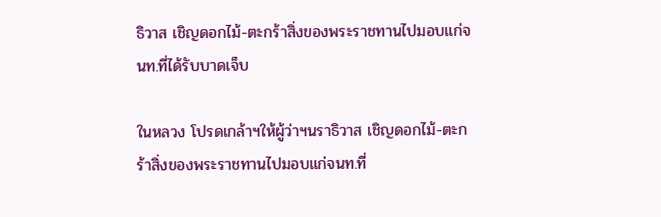ธิวาส เชิญดอกไม้-ตะกร้าสิ่งของพระราชทานไปมอบแก่จนท.ที่ได้รับบาดเจ็บ

ในหลวง โปรดเกล้าฯให้ผู้ว่าฯนราธิวาส เชิญดอกไม้-ตะกร้าสิ่งของพระราชทานไปมอบแก่จนท.ที่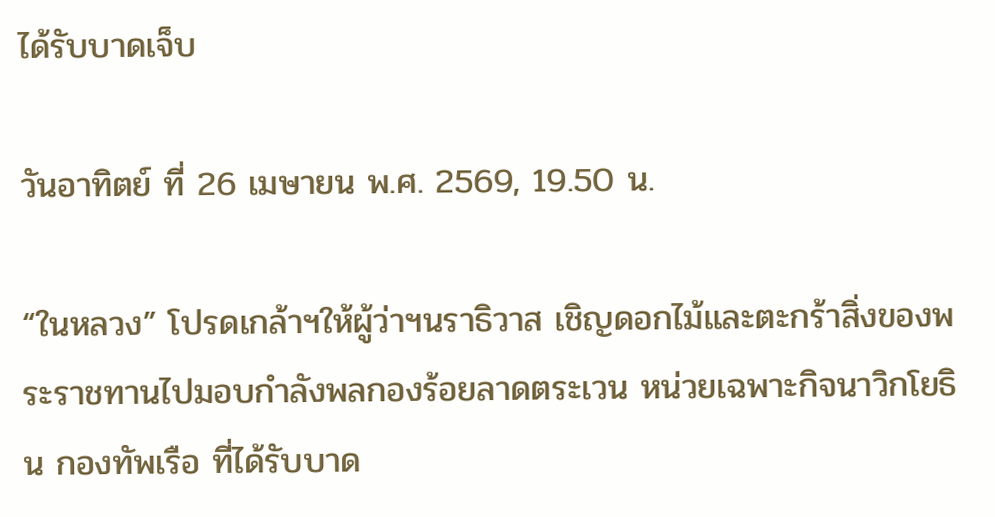ได้รับบาดเจ็บ

วันอาทิตย์ ที่ 26 เมษายน พ.ศ. 2569, 19.50 น.

“ในหลวง” โปรดเกล้าฯให้ผู้ว่าฯนราธิวาส เชิญดอกไม้และตะกร้าสิ่งของพระราชทานไปมอบกำลังพลกองร้อยลาดตระเวน หน่วยเฉพาะกิจนาวิกโยธิน กองทัพเรือ ที่ได้รับบาด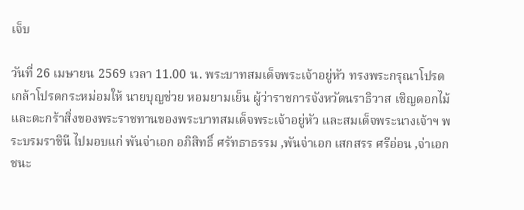เจ็บ

วันที่ 26 เมษายน 2569 เวลา 11.00 น. พระบาทสมเด็จพระเจ้าอยู่หัว ทรงพระกรุณาโปรดเกล้าโปรดกระหม่อมให้ นายบุญช่วย หอมยามเย็น ผู้ว่าราชการจังหวัดนราธิวาส เชิญดอกไม้และตะกร้าสิ่งของพระราชทานของพระบาทสมเด็จพระเจ้าอยู่หัว และสมเด็จพระนางเจ้าฯ พระบรมราชินี ไปมอบแก่ พันจ่าเอก อภิสิทธิ์ ศรัทธาธรรม ,พันจ่าเอก เสกสรร ศรีอ่อน ,จ่าเอก ชนะ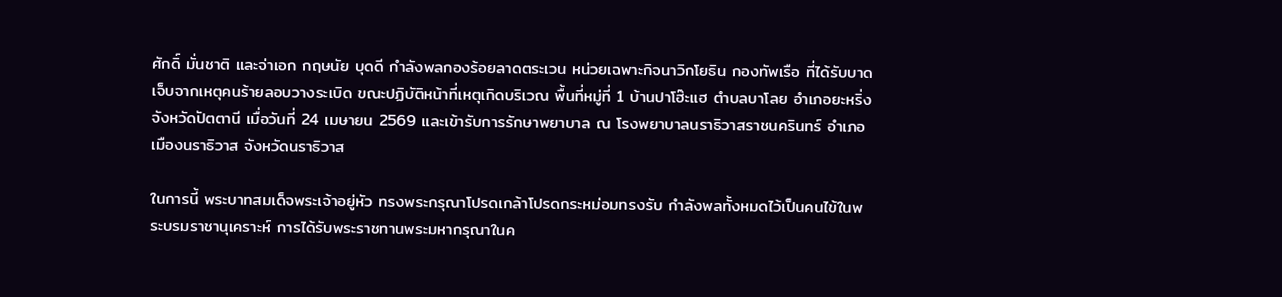ศักดิ์ มั่นชาติ และจ่าเอก กฤษนัย บุดดี กำลังพลกองร้อยลาดตระเวน หน่วยเฉพาะกิจนาวิกโยธิน กองทัพเรือ ที่ได้รับบาดเจ็บจากเหตุคนร้ายลอบวางระเบิด ขณะปฏิบัติหน้าที่เหตุเกิดบริเวณ พื้นที่หมู่ที่ 1 บ้านปาโฮ๊ะแฮ ตำบลบาโลย อำเภอยะหริ่ง จังหวัดปัตตานี เมื่อวันที่ 24 เมษายน 2569 และเข้ารับการรักษาพยาบาล ณ โรงพยาบาลนราธิวาสราชนครินทร์ อำเภอเมืองนราธิวาส จังหวัดนราธิวาส

ในการนี้ พระบาทสมเด็จพระเจ้าอยู่หัว ทรงพระกรุณาโปรดเกล้าโปรดกระหม่อมทรงรับ กำลังพลทั้งหมดไว้เป็นคนไข้ในพระบรมราชานุเคราะห์ การได้รับพระราชทานพระมหากรุณาในค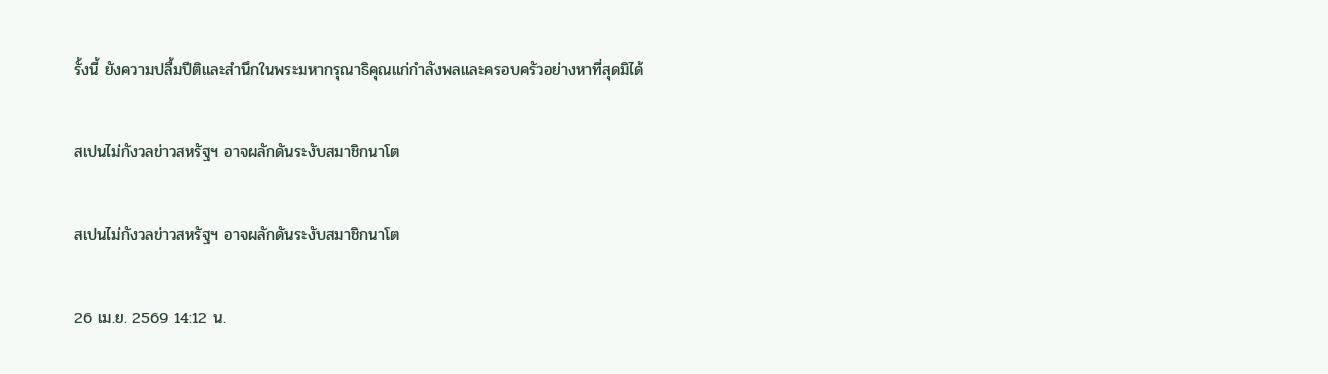รั้งนี้ ยังความปลื้มปีติและสำนึกในพระมหากรุณาธิคุณแก่กำลังพลและครอบครัวอย่างหาที่สุดมิได้

สเปนไม่กังวลข่าวสหรัฐฯ อาจผลักดันระงับสมาชิกนาโต

สเปนไม่กังวลข่าวสหรัฐฯ อาจผลักดันระงับสมาชิกนาโต

26 เม.ย. 2569 14:12 น.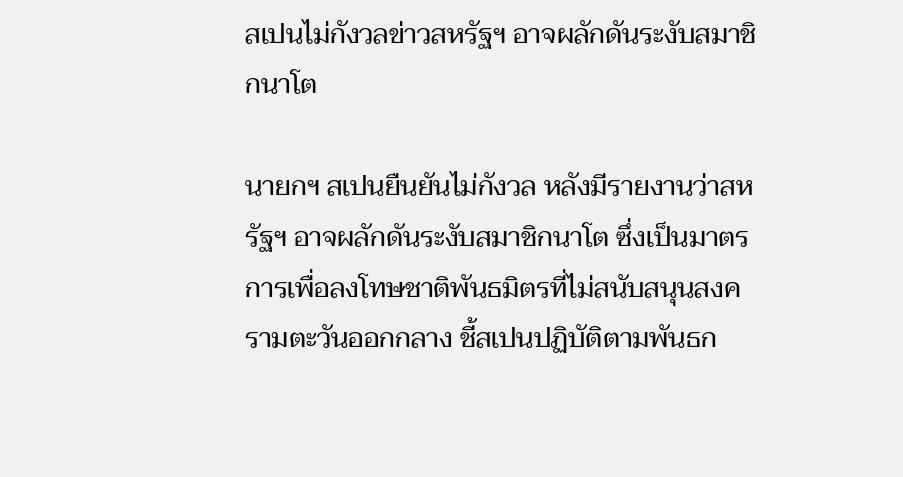สเปนไม่กังวลข่าวสหรัฐฯ อาจผลักดันระงับสมาชิกนาโต

นายกฯ สเปนยืนยันไม่กังวล หลังมีรายงานว่าสหรัฐฯ อาจผลักดันระงับสมาชิกนาโต ซึ่งเป็นมาตรการเพื่อลงโทษชาติพันธมิตรที่ไม่สนับสนุนสงครามตะวันออกกลาง ชี้สเปนปฏิบัติตามพันธก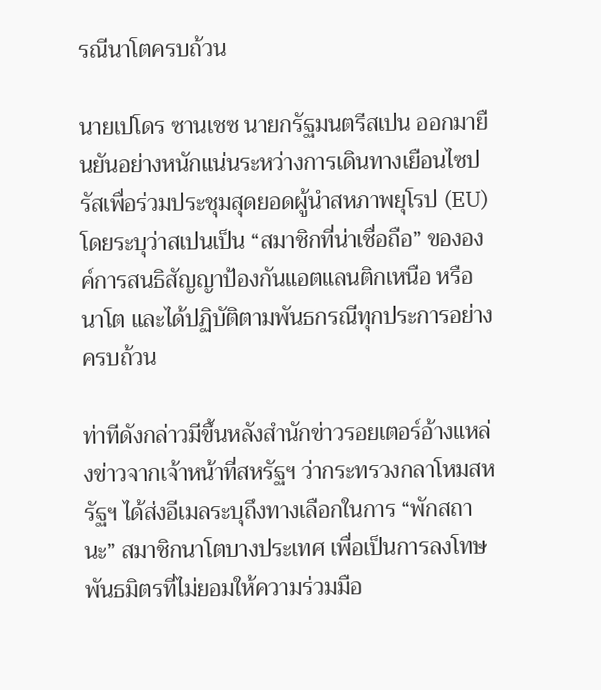รณีนาโตครบถ้วน

นายเปโดร ซานเชซ นายกรัฐมนตรีสเปน ออกมายืนยันอย่างหนักแน่นระหว่างการเดินทางเยือนไซปรัสเพื่อร่วมประชุมสุดยอดผู้นำสหภาพยุโรป (EU) โดยระบุว่าสเปนเป็น “สมาชิกที่น่าเชื่อถือ” ขององค์การสนธิสัญญาป้องกันแอตแลนติกเหนือ หรือ นาโต และได้ปฏิบัติตามพันธกรณีทุกประการอย่างครบถ้วน

ท่าทีดังกล่าวมีขึ้นหลังสำนักข่าวรอยเตอร์อ้างแหล่งข่าวจากเจ้าหน้าที่สหรัฐฯ ว่ากระทรวงกลาโหมสหรัฐฯ ได้ส่งอีเมลระบุถึงทางเลือกในการ “พักสถานะ” สมาชิกนาโตบางประเทศ เพื่อเป็นการลงโทษพันธมิตรที่ไม่ยอมให้ความร่วมมือ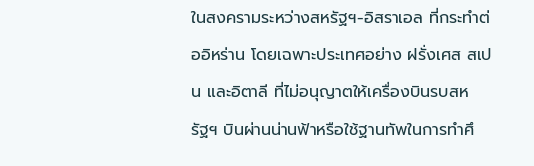ในสงครามระหว่างสหรัฐฯ-อิสราเอล ที่กระทำต่ออิหร่าน โดยเฉพาะประเทศอย่าง ฝรั่งเศส สเปน และอิตาลี ที่ไม่อนุญาตให้เครื่องบินรบสหรัฐฯ บินผ่านน่านฟ้าหรือใช้ฐานทัพในการทำศึ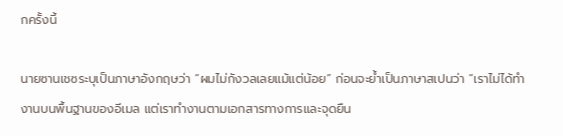กครั้งนี้

นายซานเชซระบุเป็นภาษาอังกฤษว่า “ผมไม่กังวลเลยแม้แต่น้อย” ก่อนจะย้ำเป็นภาษาสเปนว่า “เราไม่ได้ทำงานบนพื้นฐานของอีเมล แต่เราทำงานตามเอกสารทางการและจุดยืน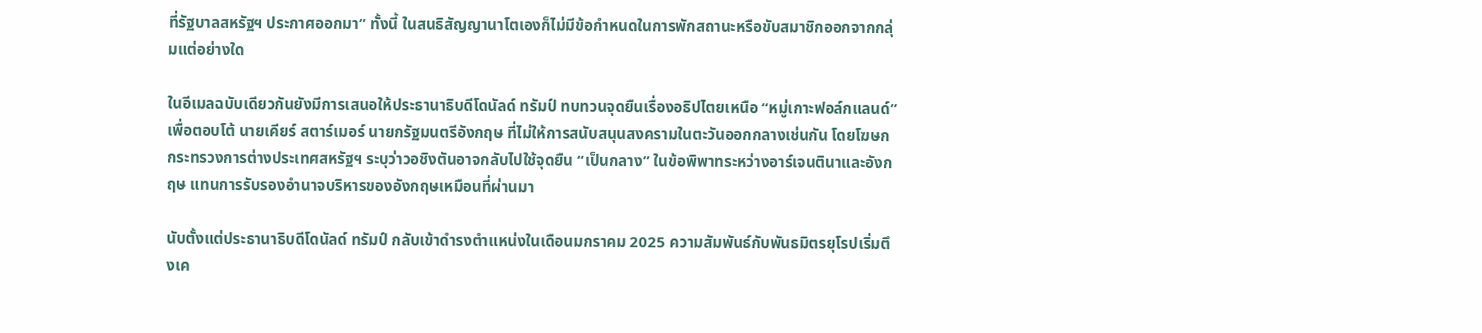ที่รัฐบาลสหรัฐฯ ประกาศออกมา” ทั้งนี้ ในสนธิสัญญานาโตเองก็ไม่มีข้อกำหนดในการพักสถานะหรือขับสมาชิกออกจากกลุ่มแต่อย่างใด

ในอีเมลฉบับเดียวกันยังมีการเสนอให้ประธานาธิบดีโดนัลด์ ทรัมป์ ทบทวนจุดยืนเรื่องอธิปไตยเหนือ “หมู่เกาะฟอล์กแลนด์” เพื่อตอบโต้ นายเคียร์ สตาร์เมอร์ นายกรัฐมนตรีอังกฤษ ที่ไม่ให้การสนับสนุนสงครามในตะวันออกกลางเช่นกัน โดยโฆษกกระทรวงการต่างประเทศสหรัฐฯ ระบุว่าวอชิงตันอาจกลับไปใช้จุดยืน “เป็นกลาง” ในข้อพิพาทระหว่างอาร์เจนตินาและอังกฤษ แทนการรับรองอำนาจบริหารของอังกฤษเหมือนที่ผ่านมา

นับตั้งแต่ประธานาธิบดีโดนัลด์ ทรัมป์ กลับเข้าดำรงตำแหน่งในเดือนมกราคม 2025 ความสัมพันธ์กับพันธมิตรยุโรปเริ่มตึงเค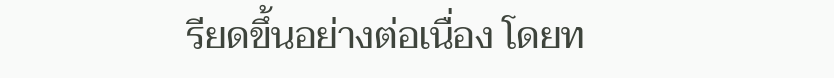รียดขึ้นอย่างต่อเนื่อง โดยท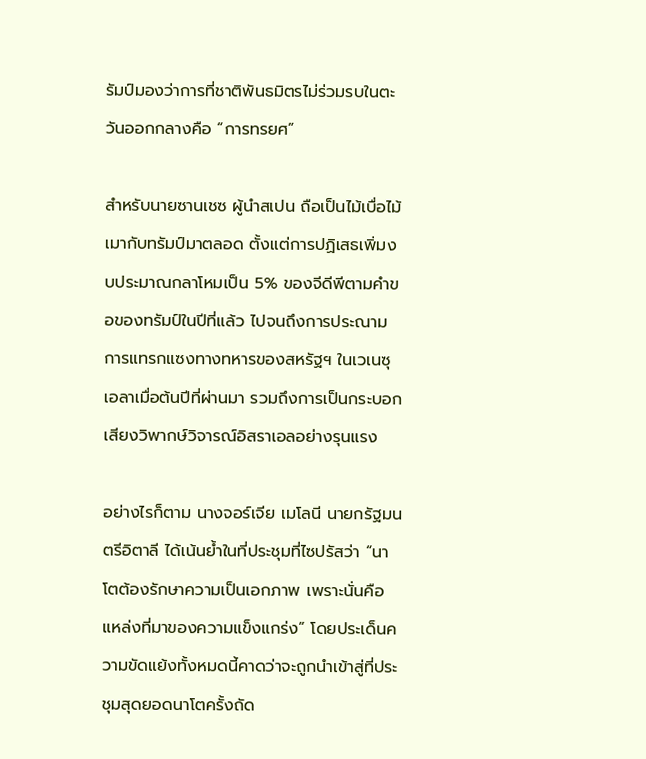รัมป์มองว่าการที่ชาติพันธมิตรไม่ร่วมรบในตะวันออกกลางคือ “การทรยศ”

สำหรับนายซานเชซ ผู้นำสเปน ถือเป็นไม้เบื่อไม้เมากับทรัมป์มาตลอด ตั้งแต่การปฏิเสธเพิ่มงบประมาณกลาโหมเป็น 5% ของจีดีพีตามคำขอของทรัมป์ในปีที่แล้ว ไปจนถึงการประณามการแทรกแซงทางทหารของสหรัฐฯ ในเวเนซุเอลาเมื่อต้นปีที่ผ่านมา รวมถึงการเป็นกระบอกเสียงวิพากษ์วิจารณ์อิสราเอลอย่างรุนแรง

อย่างไรก็ตาม นางจอร์เจีย เมโลนี นายกรัฐมนตรีอิตาลี ได้เน้นย้ำในที่ประชุมที่ไซปรัสว่า “นาโตต้องรักษาความเป็นเอกภาพ เพราะนั่นคือแหล่งที่มาของความแข็งแกร่ง” โดยประเด็นความขัดแย้งทั้งหมดนี้คาดว่าจะถูกนำเข้าสู่ที่ประชุมสุดยอดนาโตครั้งถัด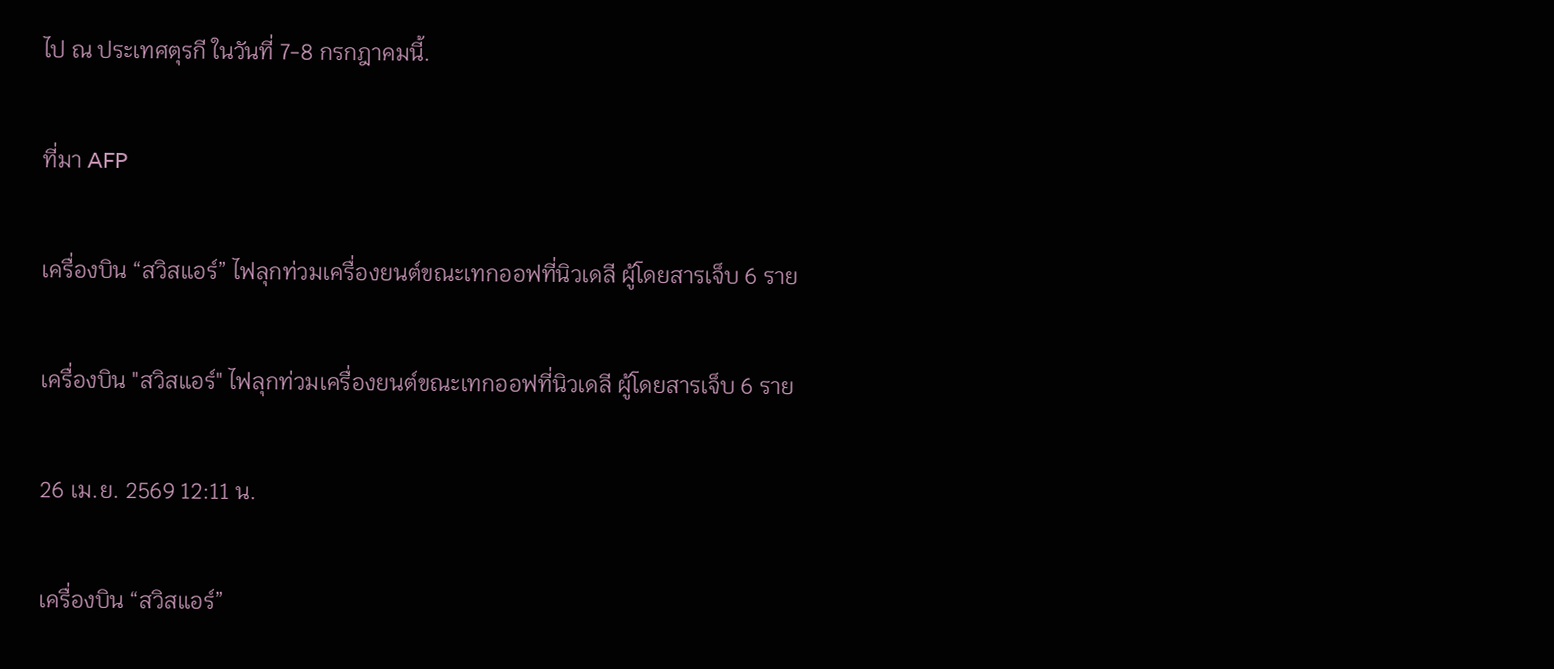ไป ณ ประเทศตุรกี ในวันที่ 7-8 กรกฎาคมนี้.

ที่มา AFP

เครื่องบิน “สวิสแอร์” ไฟลุกท่วมเครื่องยนต์ขณะเทกออฟที่นิวเดลี ผู้โดยสารเจ็บ 6 ราย

เครื่องบิน "สวิสแอร์" ไฟลุกท่วมเครื่องยนต์ขณะเทกออฟที่นิวเดลี ผู้โดยสารเจ็บ 6 ราย

26 เม.ย. 2569 12:11 น.

เครื่องบิน “สวิสแอร์”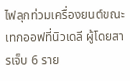ไฟลุกท่วมเครื่องยนต์ขณะเทกออฟที่นิวเดลี ผู้โดยสารเจ็บ 6 ราย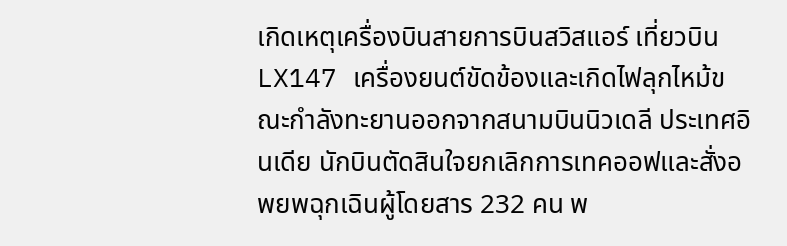เกิดเหตุเครื่องบินสายการบินสวิสแอร์ เที่ยวบิน LX147 เครื่องยนต์ขัดข้องและเกิดไฟลุกไหม้ขณะกำลังทะยานออกจากสนามบินนิวเดลี ประเทศอินเดีย นักบินตัดสินใจยกเลิกการเทคออฟและสั่งอพยพฉุกเฉินผู้โดยสาร 232 คน พ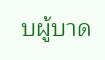บผู้บาด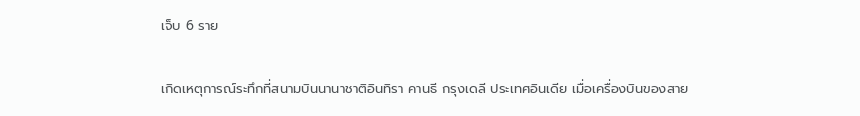เจ็บ 6 ราย

เกิดเหตุการณ์ระทึกที่สนามบินนานาชาติอินทิรา คานธี กรุงเดลี ประเทศอินเดีย เมื่อเครื่องบินของสาย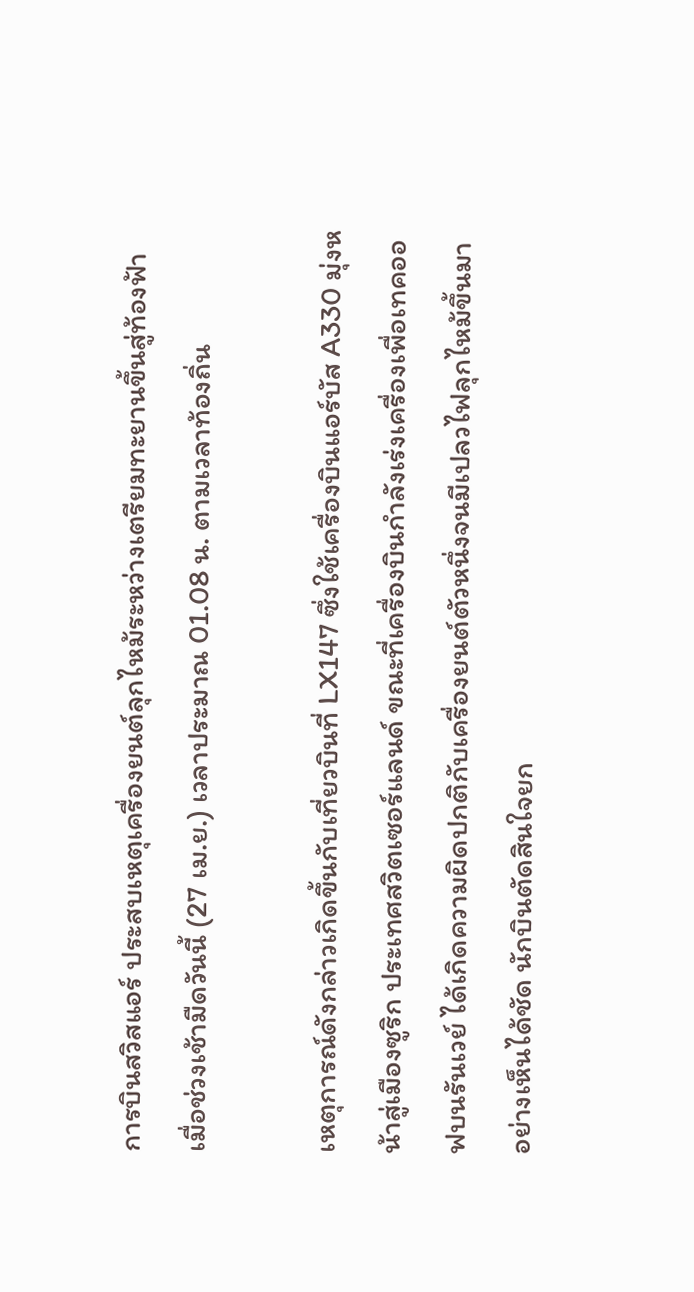การบินสวิสแอร์ ประสบเหตุเครื่องยนต์ลุกไหม้ระหว่างเตรียมทะยานขึ้นสู่ท้องฟ้า เมื่อช่วงเช้ามืดวันนี้ (27 เม.ย.) เวลาประมาณ 01.08 น. ตามเวลาท้องถิ่น

เหตุการณ์ดังกล่าวเกิดขึ้นกับเที่ยวบินที่ LX147 ซึ่งใช้เครื่องบินแอร์บัส A330 มุ่งหน้าสู่เมืองซูริก ประเทศสวิตเซอร์แลนด์ ขณะที่เครื่องบินกำลังเร่งเครื่องเพื่อเทคออฟบนรันเวย์ ได้เกิดความผิดปกติกับเครื่องยนต์ตัวหนึ่งจนมีเปลวไฟลุกไหม้ขึ้นมาอย่างเห็นได้ชัด นักบินตัดสินใจยก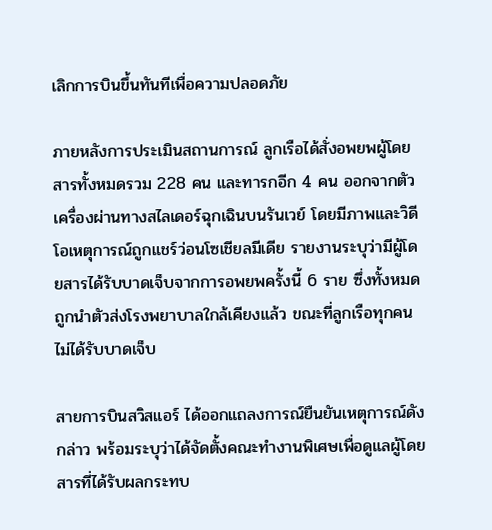เลิกการบินขึ้นทันทีเพื่อความปลอดภัย

ภายหลังการประเมินสถานการณ์ ลูกเรือได้สั่งอพยพผู้โดยสารทั้งหมดรวม 228 คน และทารกอีก 4 คน ออกจากตัวเครื่องผ่านทางสไลเดอร์ฉุกเฉินบนรันเวย์ โดยมีภาพและวิดีโอเหตุการณ์ถูกแชร์ว่อนโซเชียลมีเดีย รายงานระบุว่ามีผู้โดยสารได้รับบาดเจ็บจากการอพยพครั้งนี้ 6 ราย ซึ่งทั้งหมดถูกนำตัวส่งโรงพยาบาลใกล้เคียงแล้ว ขณะที่ลูกเรือทุกคนไม่ได้รับบาดเจ็บ

สายการบินสวิสแอร์ ได้ออกแถลงการณ์ยืนยันเหตุการณ์ดังกล่าว พร้อมระบุว่าได้จัดตั้งคณะทำงานพิเศษเพื่อดูแลผู้โดยสารที่ได้รับผลกระทบ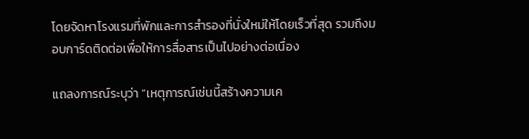โดยจัดหาโรงแรมที่พักและการสำรองที่นั่งใหม่ให้โดยเร็วที่สุด รวมถึงมอบการ์ดติดต่อเพื่อให้การสื่อสารเป็นไปอย่างต่อเนื่อง

แถลงการณ์ระบุว่า “เหตุการณ์เช่นนี้สร้างความเค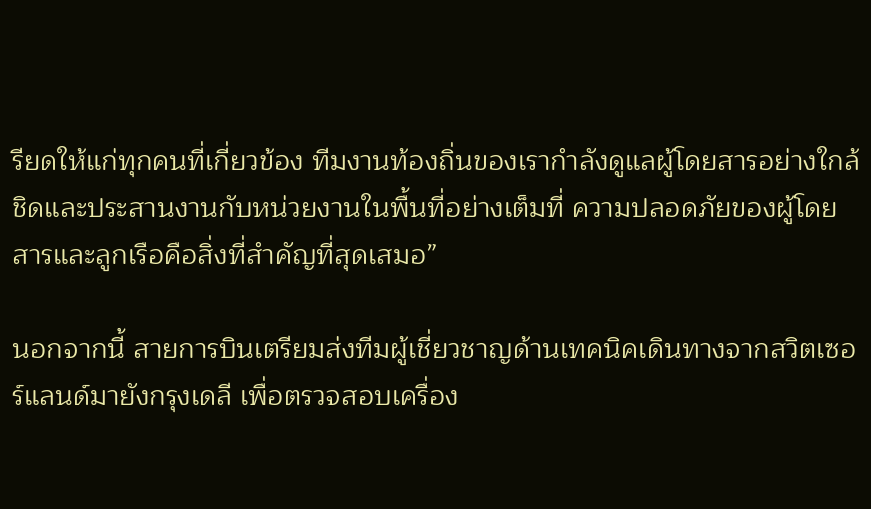รียดให้แก่ทุกคนที่เกี่ยวข้อง ทีมงานท้องถิ่นของเรากำลังดูแลผู้โดยสารอย่างใกล้ชิดและประสานงานกับหน่วยงานในพื้นที่อย่างเต็มที่ ความปลอดภัยของผู้โดยสารและลูกเรือคือสิ่งที่สำคัญที่สุดเสมอ”

นอกจากนี้ สายการบินเตรียมส่งทีมผู้เชี่ยวชาญด้านเทคนิคเดินทางจากสวิตเซอร์แลนด์มายังกรุงเดลี เพื่อตรวจสอบเครื่อง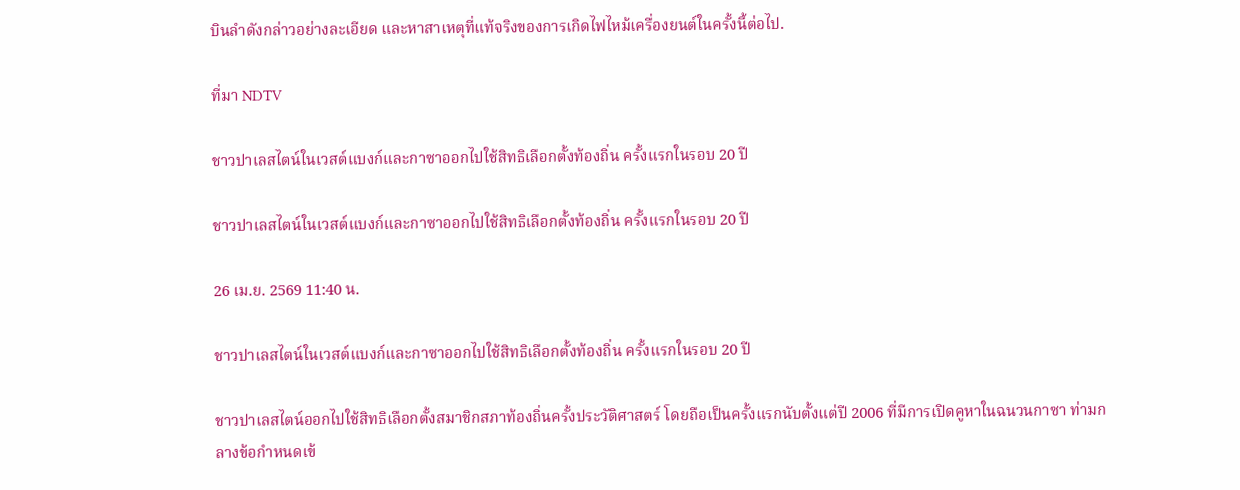บินลำดังกล่าวอย่างละเอียด และหาสาเหตุที่แท้จริงของการเกิดไฟไหม้เครื่องยนต์ในครั้งนี้ต่อไป.

ที่มา NDTV

ชาวปาเลสไตน์ในเวสต์แบงก์และกาซาออกไปใช้สิทธิเลือกตั้งท้องถิ่น ครั้งแรกในรอบ 20 ปี

ชาวปาเลสไตน์ในเวสต์แบงก์และกาซาออกไปใช้สิทธิเลือกตั้งท้องถิ่น ครั้งแรกในรอบ 20 ปี

26 เม.ย. 2569 11:40 น.

ชาวปาเลสไตน์ในเวสต์แบงก์และกาซาออกไปใช้สิทธิเลือกตั้งท้องถิ่น ครั้งแรกในรอบ 20 ปี

ชาวปาเลสไตน์ออกไปใช้สิทธิเลือกตั้งสมาชิกสภาท้องถิ่นครั้งประวัติศาสตร์ โดยถือเป็นครั้งแรกนับตั้งแต่ปี 2006 ที่มีการเปิดคูหาในฉนวนกาซา ท่ามกลางข้อกำหนดเข้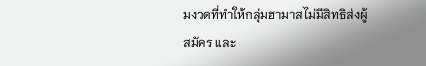มงวดที่ทำให้กลุ่มฮามาสไม่มีสิทธิส่งผู้สมัคร และ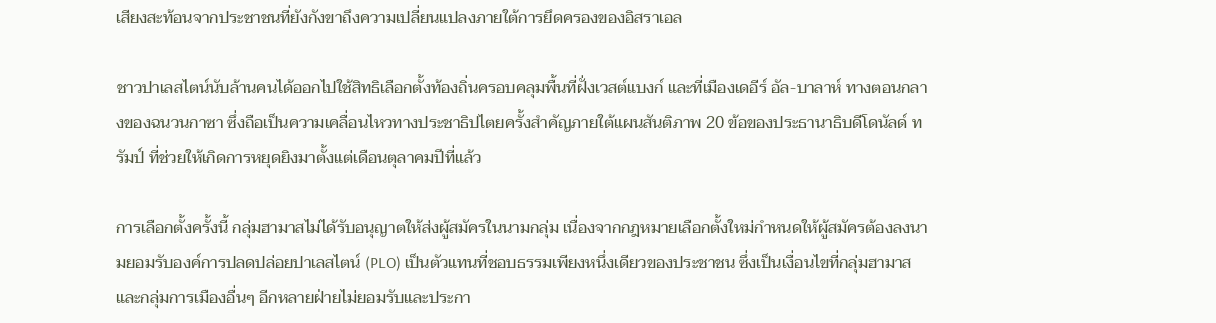เสียงสะท้อนจากประชาชนที่ยังกังขาถึงความเปลี่ยนแปลงภายใต้การยึดครองของอิสราเอล

ชาวปาเลสไตน์นับล้านคนได้ออกไปใช้สิทธิเลือกตั้งท้องถิ่นครอบคลุมพื้นที่ฝั่งเวสต์แบงก์ และที่เมืองเดอีร์ อัล-บาลาห์ ทางตอนกลางของฉนวนกาซา ซึ่งถือเป็นความเคลื่อนไหวทางประชาธิปไตยครั้งสำคัญภายใต้แผนสันติภาพ 20 ข้อของประธานาธิบดีโดนัลด์ ทรัมป์ ที่ช่วยให้เกิดการหยุดยิงมาตั้งแต่เดือนตุลาคมปีที่แล้ว

การเลือกตั้งครั้งนี้ กลุ่มฮามาสไม่ได้รับอนุญาตให้ส่งผู้สมัครในนามกลุ่ม เนื่องจากกฎหมายเลือกตั้งใหม่กำหนดให้ผู้สมัครต้องลงนามยอมรับองค์การปลดปล่อยปาเลสไตน์ (PLO) เป็นตัวแทนที่ชอบธรรมเพียงหนึ่งเดียวของประชาชน ซึ่งเป็นเงื่อนไขที่กลุ่มฮามาสและกลุ่มการเมืองอื่นๆ อีกหลายฝ่ายไม่ยอมรับและประกา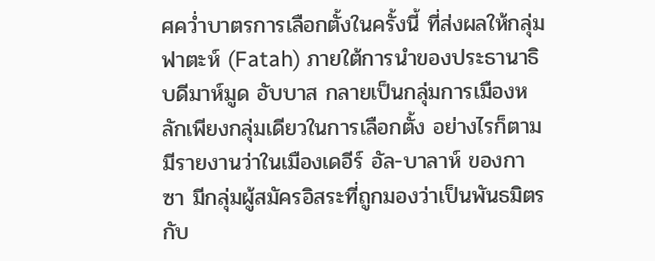ศคว่ำบาตรการเลือกตั้งในครั้งนี้ ที่ส่งผลให้กลุ่มฟาตะห์ (Fatah) ภายใต้การนำของประธานาธิบดีมาห์มูด อับบาส กลายเป็นกลุ่มการเมืองหลักเพียงกลุ่มเดียวในการเลือกตั้ง อย่างไรก็ตาม มีรายงานว่าในเมืองเดอีร์ อัล-บาลาห์ ของกาซา มีกลุ่มผู้สมัครอิสระที่ถูกมองว่าเป็นพันธมิตรกับ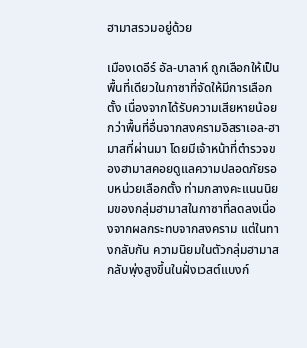ฮามาสรวมอยู่ด้วย

เมืองเดอีร์ อัล-บาลาห์ ถูกเลือกให้เป็นพื้นที่เดียวในกาซาที่จัดให้มีการเลือกตั้ง เนื่องจากได้รับความเสียหายน้อยกว่าพื้นที่อื่นจากสงครามอิสราเอล-ฮามาสที่ผ่านมา โดยมีเจ้าหน้าที่ตำรวจของฮามาสคอยดูแลความปลอดภัยรอบหน่วยเลือกตั้ง ท่ามกลางคะแนนนิยมของกลุ่มฮามาสในกาซาที่ลดลงเนื่องจากผลกระทบจากสงคราม แต่ในทางกลับกัน ความนิยมในตัวกลุ่มฮามาสกลับพุ่งสูงขึ้นในฝั่งเวสต์แบงก์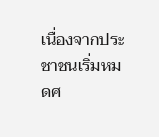เนื่องจากประชาชนเริ่มหมดศ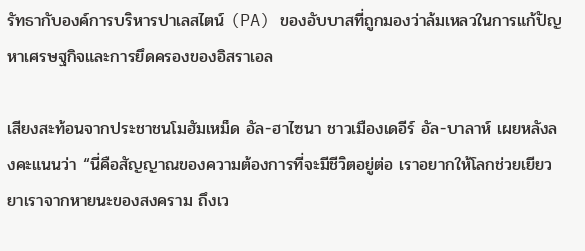รัทธากับองค์การบริหารปาเลสไตน์ (PA) ของอับบาสที่ถูกมองว่าล้มเหลวในการแก้ปัญหาเศรษฐกิจและการยึดครองของอิสราเอล

เสียงสะท้อนจากประชาชนโมฮัมเหม็ด อัล-ฮาไซนา ชาวเมืองเดอีร์ อัล-บาลาห์ เผยหลังลงคะแนนว่า “นี่คือสัญญาณของความต้องการที่จะมีชีวิตอยู่ต่อ เราอยากให้โลกช่วยเยียวยาเราจากหายนะของสงคราม ถึงเว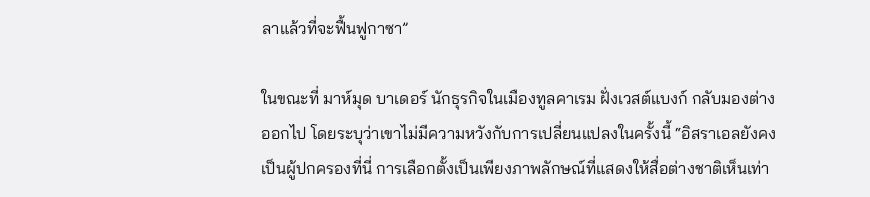ลาแล้วที่จะฟื้นฟูกาซา”

ในขณะที่ มาห์มุด บาเดอร์ นักธุรกิจในเมืองทูลคาเรม ฝั่งเวสต์แบงก์ กลับมองต่างออกไป โดยระบุว่าเขาไม่มีความหวังกับการเปลี่ยนแปลงในครั้งนี้ “อิสราเอลยังคงเป็นผู้ปกครองที่นี่ การเลือกตั้งเป็นเพียงภาพลักษณ์ที่แสดงให้สื่อต่างชาติเห็นเท่า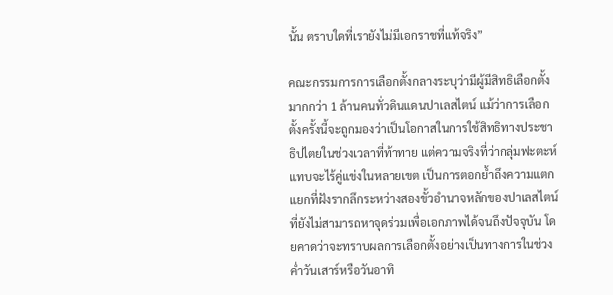นั้น ตราบใดที่เรายังไม่มีเอกราชที่แท้จริง”

คณะกรรมการการเลือกตั้งกลางระบุว่ามีผู้มีสิทธิเลือกตั้งมากกว่า 1 ล้านคนทั่วดินแดนปาเลสไตน์ แม้ว่าการเลือกตั้งครั้งนี้จะถูกมองว่าเป็นโอกาสในการใช้สิทธิทางประชาธิปไตยในช่วงเวลาที่ท้าทาย แต่ความจริงที่ว่ากลุ่มฟะตะห์แทบจะไร้คู่แข่งในหลายเขต เป็นการตอกย้ำถึงความแตกแยกที่ฝังรากลึกระหว่างสองขั้วอำนาจหลักของปาเลสไตน์ที่ยังไม่สามารถหาจุดร่วมเพื่อเอกภาพได้จนถึงปัจจุบัน โดยคาดว่าจะทราบผลการเลือกตั้งอย่างเป็นทางการในช่วงค่ำวันเสาร์หรือวันอาทิ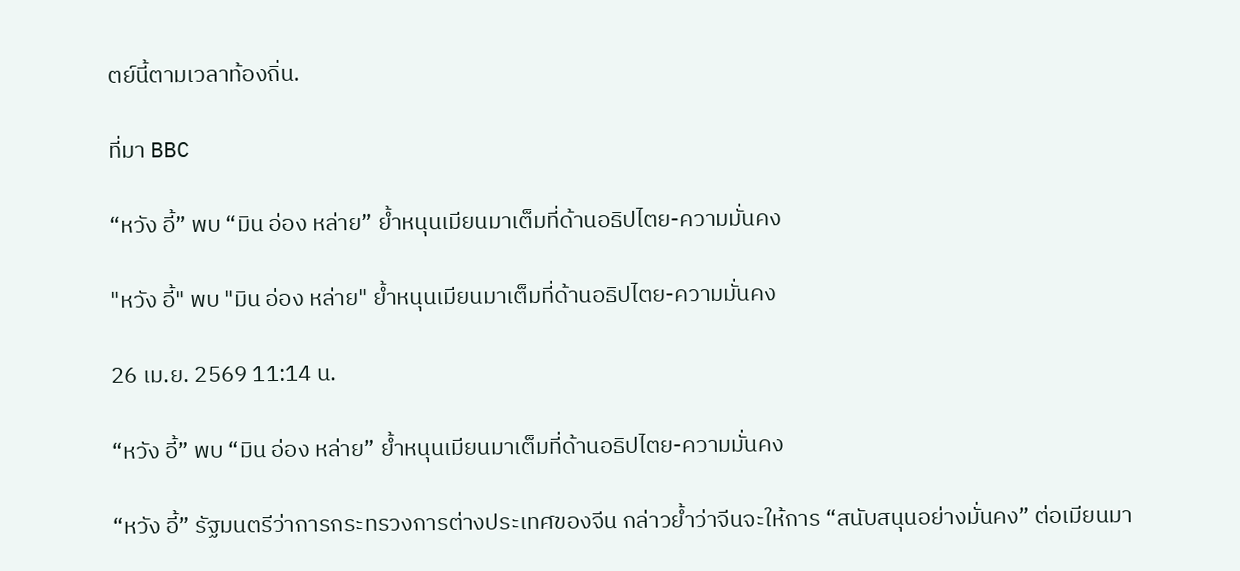ตย์นี้ตามเวลาท้องถิ่น.

ที่มา BBC

“หวัง อี้” พบ “มิน อ่อง หล่าย” ย้ำหนุนเมียนมาเต็มที่ด้านอธิปไตย-ความมั่นคง

"หวัง อี้" พบ "มิน อ่อง หล่าย" ย้ำหนุนเมียนมาเต็มที่ด้านอธิปไตย-ความมั่นคง

26 เม.ย. 2569 11:14 น.

“หวัง อี้” พบ “มิน อ่อง หล่าย” ย้ำหนุนเมียนมาเต็มที่ด้านอธิปไตย-ความมั่นคง

“หวัง อี้” รัฐมนตรีว่าการกระทรวงการต่างประเทศของจีน กล่าวย้ำว่าจีนจะให้การ “สนับสนุนอย่างมั่นคง” ต่อเมียนมา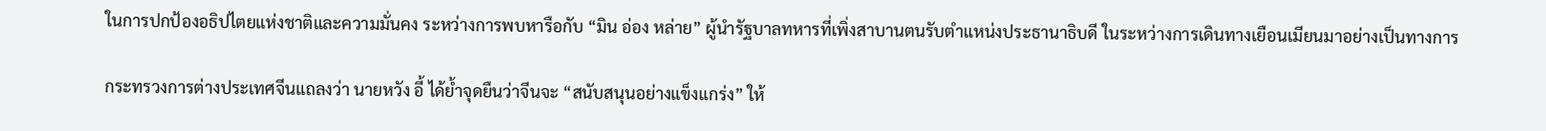ในการปกป้องอธิปไตยแห่งชาติและความมั่นคง ระหว่างการพบหารือกับ “มิน อ่อง หล่าย” ผู้นำรัฐบาลทหารที่เพิ่งสาบานตนรับตำแหน่งประธานาธิบดี ในระหว่างการเดินทางเยือนเมียนมาอย่างเป็นทางการ

กระทรวงการต่างประเทศจีนแถลงว่า นายหวัง อี้ ได้ย้ำจุดยืนว่าจีนจะ “สนับสนุนอย่างแข็งแกร่ง” ให้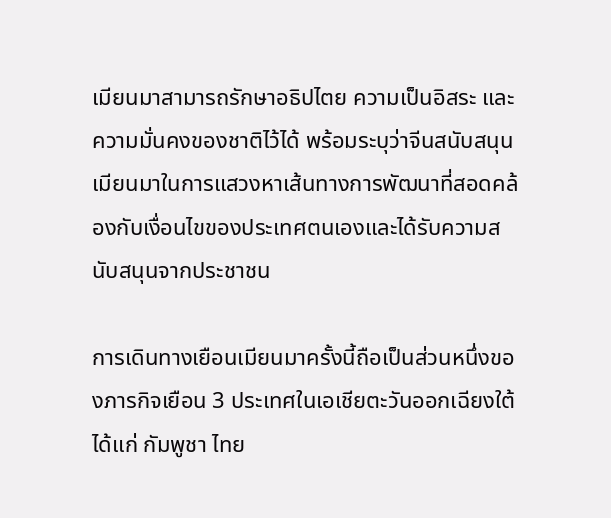เมียนมาสามารถรักษาอธิปไตย ความเป็นอิสระ และความมั่นคงของชาติไว้ได้ พร้อมระบุว่าจีนสนับสนุนเมียนมาในการแสวงหาเส้นทางการพัฒนาที่สอดคล้องกับเงื่อนไขของประเทศตนเองและได้รับความสนับสนุนจากประชาชน

การเดินทางเยือนเมียนมาครั้งนี้ถือเป็นส่วนหนึ่งของภารกิจเยือน 3 ประเทศในเอเชียตะวันออกเฉียงใต้ ได้แก่ กัมพูชา ไทย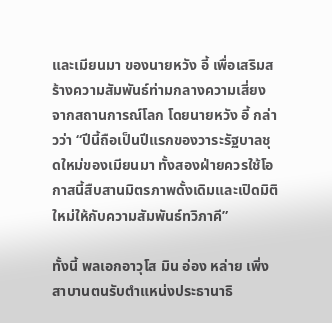และเมียนมา ของนายหวัง อี้ เพื่อเสริมสร้างความสัมพันธ์ท่ามกลางความเสี่ยงจากสถานการณ์โลก โดยนายหวัง อี้ กล่าวว่า “ปีนี้ถือเป็นปีแรกของวาระรัฐบาลชุดใหม่ของเมียนมา ทั้งสองฝ่ายควรใช้โอกาสนี้สืบสานมิตรภาพดั้งเดิมและเปิดมิติใหม่ให้กับความสัมพันธ์ทวิภาคี”

ทั้งนี้ พลเอกอาวุโส มิน อ่อง หล่าย เพิ่งสาบานตนรับตำแหน่งประธานาธิ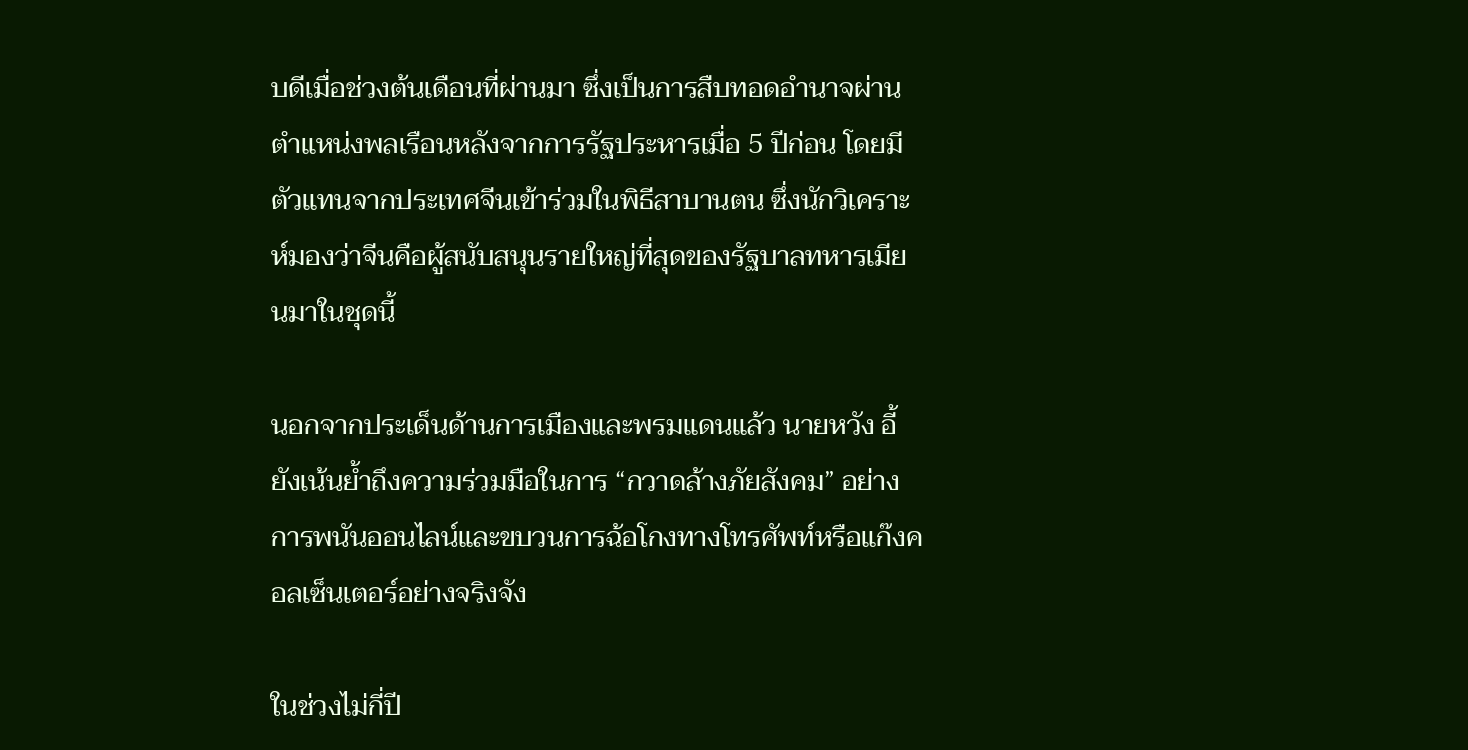บดีเมื่อช่วงต้นเดือนที่ผ่านมา ซึ่งเป็นการสืบทอดอำนาจผ่านตำแหน่งพลเรือนหลังจากการรัฐประหารเมื่อ 5 ปีก่อน โดยมีตัวแทนจากประเทศจีนเข้าร่วมในพิธีสาบานตน ซึ่งนักวิเคราะห์มองว่าจีนคือผู้สนับสนุนรายใหญ่ที่สุดของรัฐบาลทหารเมียนมาในชุดนี้

นอกจากประเด็นด้านการเมืองและพรมแดนแล้ว นายหวัง อี้ ยังเน้นย้ำถึงความร่วมมือในการ “กวาดล้างภัยสังคม” อย่างการพนันออนไลน์และขบวนการฉ้อโกงทางโทรศัพท์หรือแก๊งคอลเซ็นเตอร์อย่างจริงจัง

ในช่วงไม่กี่ปี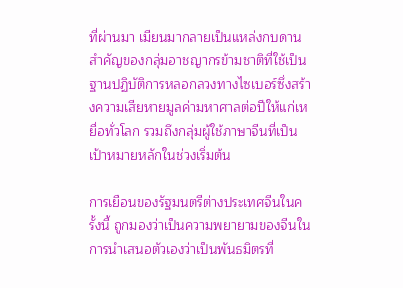ที่ผ่านมา เมียนมากลายเป็นแหล่งกบดานสำคัญของกลุ่มอาชญากรข้ามชาติที่ใช้เป็นฐานปฏิบัติการหลอกลวงทางไซเบอร์ซึ่งสร้างความเสียหายมูลค่ามหาศาลต่อปีให้แก่เหยื่อทั่วโลก รวมถึงกลุ่มผู้ใช้ภาษาจีนที่เป็นเป้าหมายหลักในช่วงเริ่มต้น

การเยือนของรัฐมนตรีต่างประเทศจีนในครั้งนี้ ถูกมองว่าเป็นความพยายามของจีนในการนำเสนอตัวเองว่าเป็นพันธมิตรที่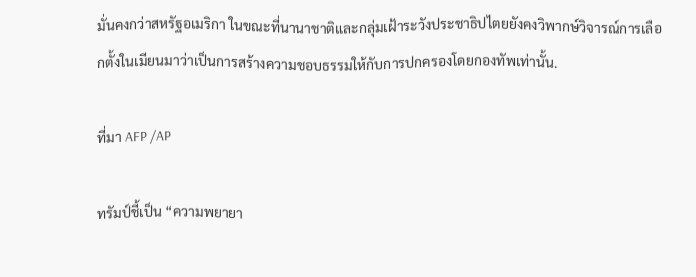มั่นคงกว่าสหรัฐอเมริกา ในขณะที่นานาชาติและกลุ่มเฝ้าระวังประชาธิปไตยยังคงวิพากษ์วิจารณ์การเลือกตั้งในเมียนมาว่าเป็นการสร้างความชอบธรรมให้กับการปกครองโดยกองทัพเท่านั้น.

ที่มา AFP /AP

ทรัมป์ชี้เป็น “ความพยายา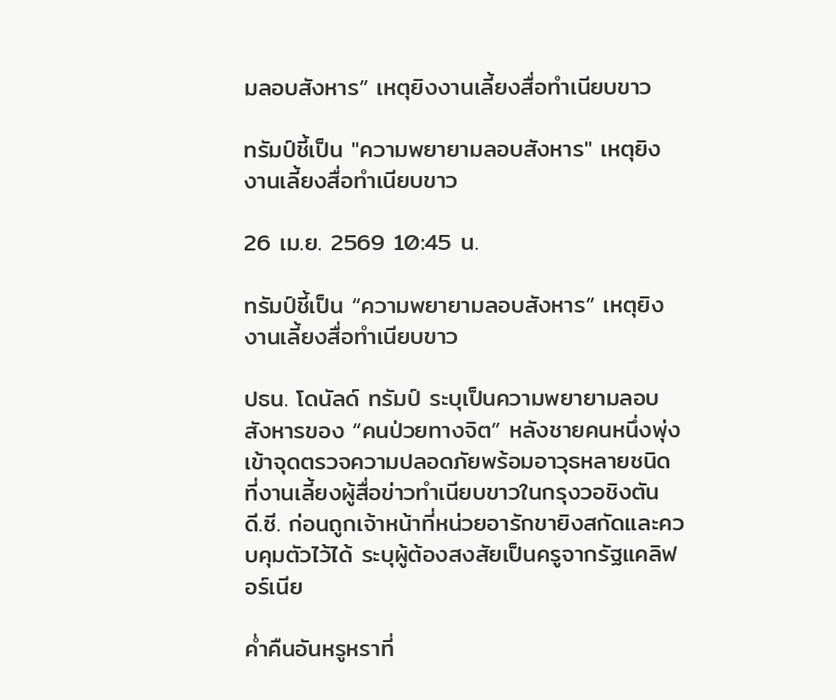มลอบสังหาร” เหตุยิงงานเลี้ยงสื่อทำเนียบขาว

ทรัมป์ชี้เป็น "ความพยายามลอบสังหาร" เหตุยิงงานเลี้ยงสื่อทำเนียบขาว

26 เม.ย. 2569 10:45 น.

ทรัมป์ชี้เป็น “ความพยายามลอบสังหาร” เหตุยิงงานเลี้ยงสื่อทำเนียบขาว

ปธน. โดนัลด์ ทรัมป์ ระบุเป็นความพยายามลอบสังหารของ “คนป่วยทางจิต” หลังชายคนหนึ่งพุ่งเข้าจุดตรวจความปลอดภัยพร้อมอาวุธหลายชนิด ที่งานเลี้ยงผู้สื่อข่าวทำเนียบขาวในกรุงวอชิงตัน ดี.ซี. ก่อนถูกเจ้าหน้าที่หน่วยอารักขายิงสกัดและควบคุมตัวไว้ได้ ระบุผู้ต้องสงสัยเป็นครูจากรัฐแคลิฟอร์เนีย

ค่ำคืนอันหรูหราที่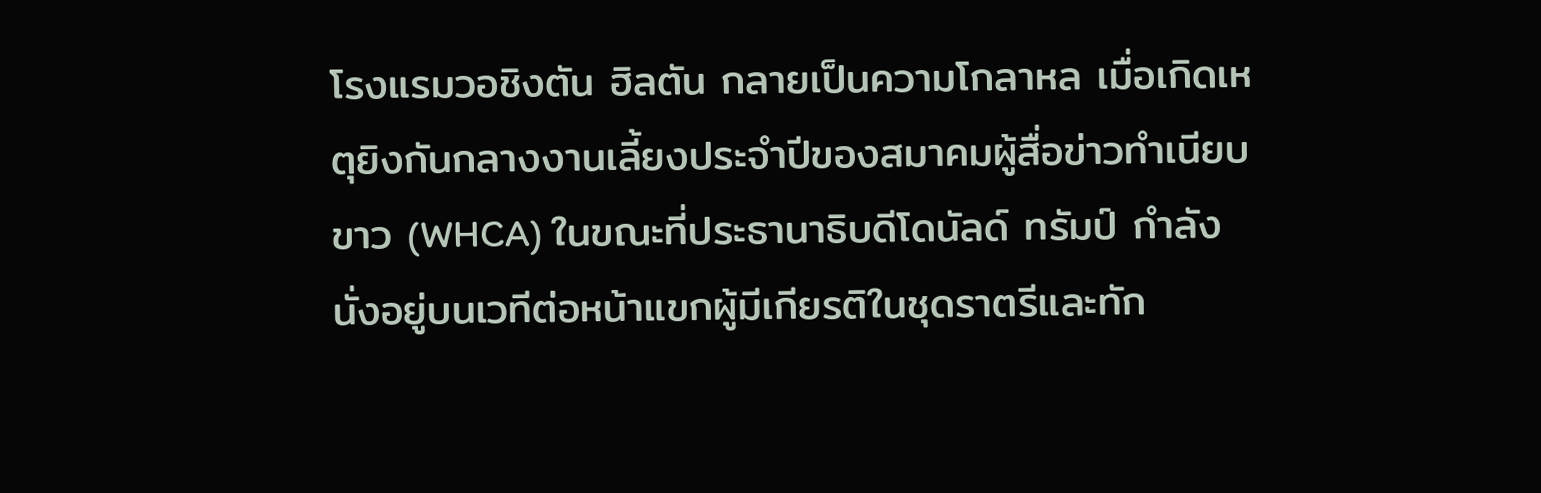โรงแรมวอชิงตัน ฮิลตัน กลายเป็นความโกลาหล เมื่อเกิดเหตุยิงกันกลางงานเลี้ยงประจำปีของสมาคมผู้สื่อข่าวทำเนียบขาว (WHCA) ในขณะที่ประธานาธิบดีโดนัลด์ ทรัมป์ กำลังนั่งอยู่บนเวทีต่อหน้าแขกผู้มีเกียรติในชุดราตรีและทัก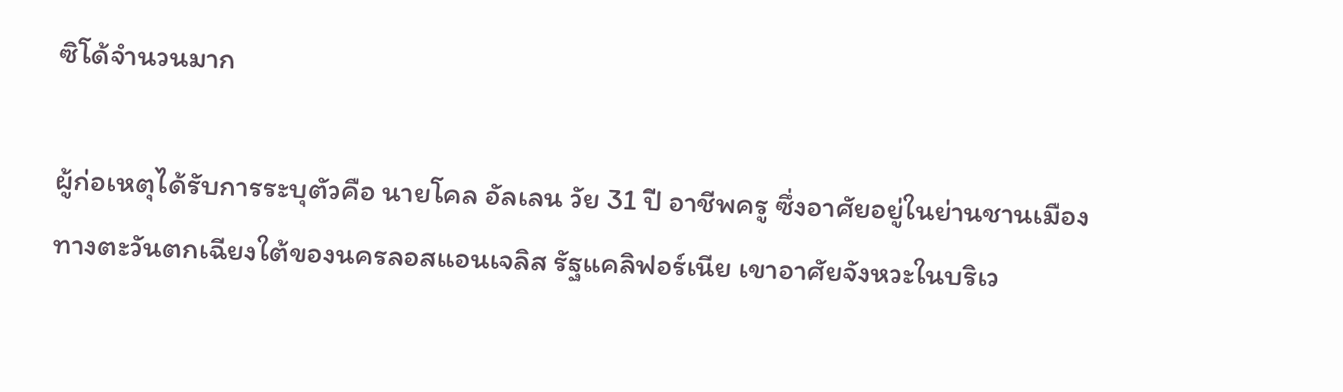ซิโด้จำนวนมาก

ผู้ก่อเหตุได้รับการระบุตัวคือ นายโคล อัลเลน วัย 31 ปี อาชีพครู ซึ่งอาศัยอยู่ในย่านชานเมืองทางตะวันตกเฉียงใต้ของนครลอสแอนเจลิส รัฐแคลิฟอร์เนีย เขาอาศัยจังหวะในบริเว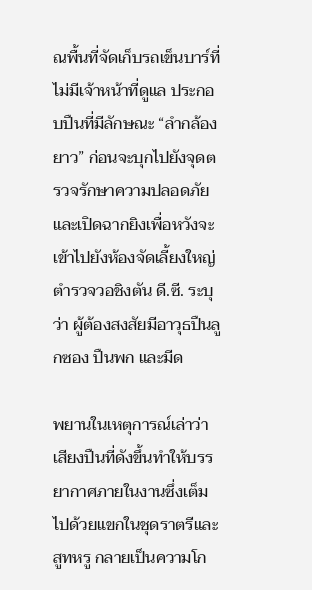ณพื้นที่จัดเก็บรถเข็นบาร์ที่ไม่มีเจ้าหน้าที่ดูแล ประกอบปืนที่มีลักษณะ “ลำกล้องยาว” ก่อนจะบุกไปยังจุดตรวจรักษาความปลอดภัยและเปิดฉากยิงเพื่อหวังจะเข้าไปยังห้องจัดเลี้ยงใหญ่ ตำรวจวอชิงตัน ดี.ซี. ระบุว่า ผู้ต้องสงสัยมีอาวุธปืนลูกซอง ปืนพก และมีด

พยานในเหตุการณ์เล่าว่า เสียงปืนที่ดังขึ้นทำให้บรรยากาศภายในงานซึ่งเต็มไปด้วยแขกในชุดราตรีและสูทหรู กลายเป็นความโก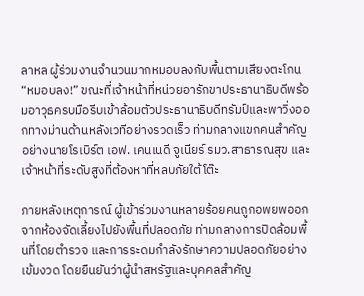ลาหล ผู้ร่วมงานจำนวนมากหมอบลงกับพื้นตามเสียงตะโกน “หมอบลง!” ขณะที่เจ้าหน้าที่หน่วยอารักขาประธานาธิบดีพร้อมอาวุธครบมือรีบเข้าล้อมตัวประธานาธิบดีทรัมป์และพาวิ่งออกทางม่านด้านหลังเวทีอย่างรวดเร็ว ท่ามกลางแขกคนสำคัญอย่างนายโรเบิร์ต เอฟ. เคนเนดี จูเนียร์ รมว.สาธารณสุข และเจ้าหน้าที่ระดับสูงที่ต้องหาที่หลบภัยใต้โต๊ะ

ภายหลังเหตุการณ์ ผู้เข้าร่วมงานหลายร้อยคนถูกอพยพออกจากห้องจัดเลี้ยงไปยังพื้นที่ปลอดภัย ท่ามกลางการปิดล้อมพื้นที่โดยตำรวจ และการระดมกำลังรักษาความปลอดภัยอย่างเข้มงวด โดยยืนยันว่าผู้นำสหรัฐและบุคคลสำคัญ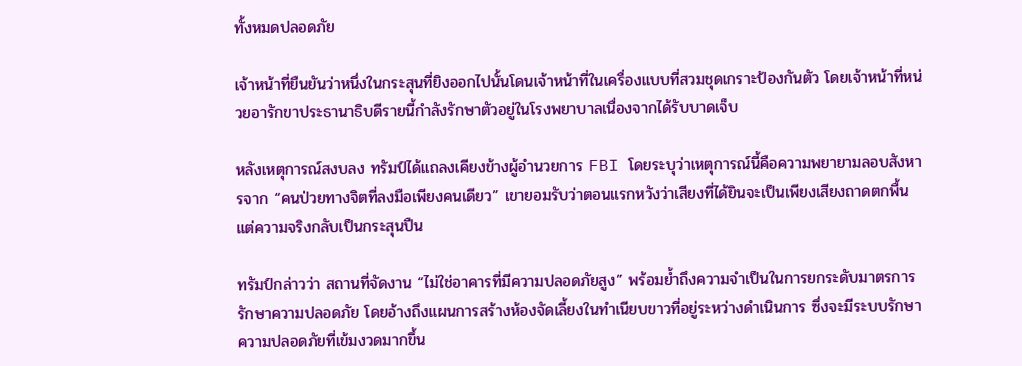ทั้งหมดปลอดภัย

เจ้าหน้าที่ยืนยันว่าหนึ่งในกระสุนที่ยิงออกไปนั้นโดนเจ้าหน้าที่ในเครื่องแบบที่สวมชุดเกราะป้องกันตัว โดยเจ้าหน้าที่หน่วยอารักขาประธานาธิบดีรายนี้กำลังรักษาตัวอยู่ในโรงพยาบาลเนื่องจากได้รับบาดเจ็บ

หลังเหตุการณ์สงบลง ทรัมป์ได้แถลงเคียงข้างผู้อำนวยการ FBI โดยระบุว่าเหตุการณ์นี้คือความพยายามลอบสังหารจาก “คนป่วยทางจิตที่ลงมือเพียงคนเดียว” เขายอมรับว่าตอนแรกหวังว่าเสียงที่ได้ยินจะเป็นเพียงเสียงถาดตกพื้น แต่ความจริงกลับเป็นกระสุนปืน

ทรัมป์กล่าวว่า สถานที่จัดงาน “ไม่ใช่อาคารที่มีความปลอดภัยสูง” พร้อมย้ำถึงความจำเป็นในการยกระดับมาตรการรักษาความปลอดภัย โดยอ้างถึงแผนการสร้างห้องจัดเลี้ยงในทำเนียบขาวที่อยู่ระหว่างดำเนินการ ซึ่งจะมีระบบรักษาความปลอดภัยที่เข้มงวดมากขึ้น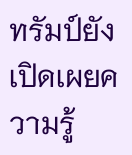ทรัมป์ยังเปิดเผยความรู้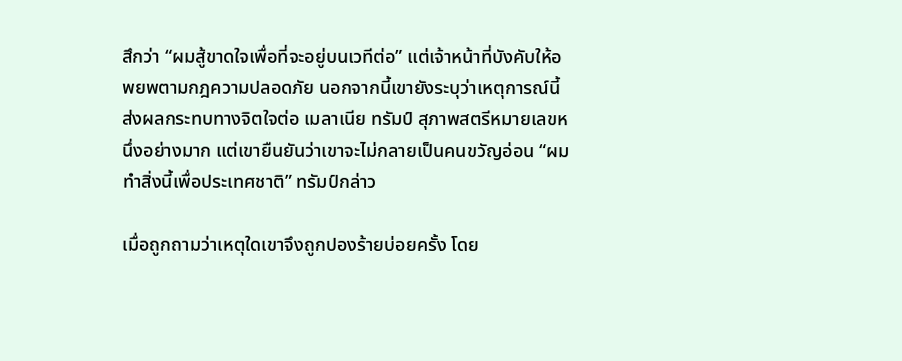สึกว่า “ผมสู้ขาดใจเพื่อที่จะอยู่บนเวทีต่อ” แต่เจ้าหน้าที่บังคับให้อพยพตามกฎความปลอดภัย นอกจากนี้เขายังระบุว่าเหตุการณ์นี้ส่งผลกระทบทางจิตใจต่อ เมลาเนีย ทรัมป์ สุภาพสตรีหมายเลขหนึ่งอย่างมาก แต่เขายืนยันว่าเขาจะไม่กลายเป็นคนขวัญอ่อน “ผมทำสิ่งนี้เพื่อประเทศชาติ” ทรัมป์กล่าว

เมื่อถูกถามว่าเหตุใดเขาจึงถูกปองร้ายบ่อยครั้ง โดย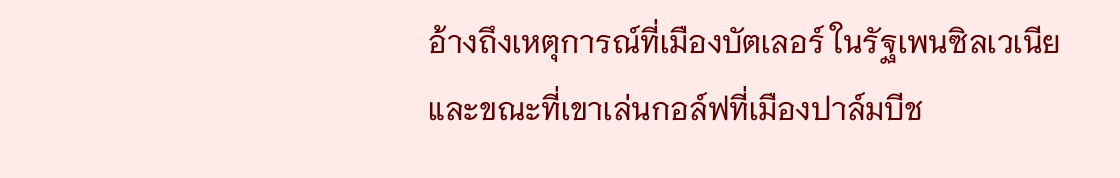อ้างถึงเหตุการณ์ที่เมืองบัตเลอร์ ในรัฐเพนซิลเวเนียและขณะที่เขาเล่นกอล์ฟที่เมืองปาล์มบีช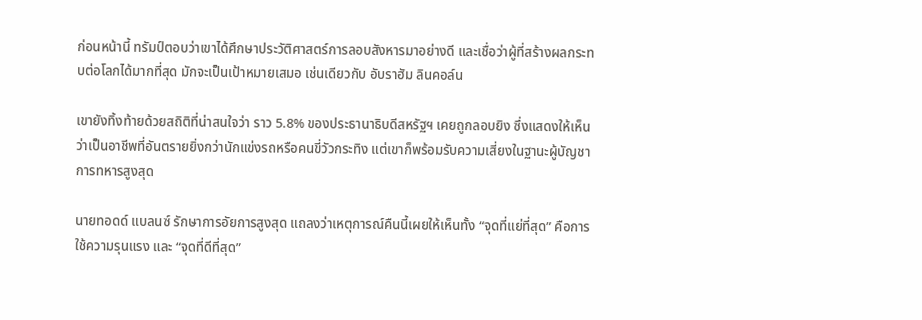ก่อนหน้านี้ ทรัมป์ตอบว่าเขาได้ศึกษาประวัติศาสตร์การลอบสังหารมาอย่างดี และเชื่อว่าผู้ที่สร้างผลกระทบต่อโลกได้มากที่สุด มักจะเป็นเป้าหมายเสมอ เช่นเดียวกับ อับราฮัม ลินคอล์น

เขายังทิ้งท้ายด้วยสถิติที่น่าสนใจว่า ราว 5.8% ของประธานาธิบดีสหรัฐฯ เคยถูกลอบยิง ซึ่งแสดงให้เห็นว่าเป็นอาชีพที่อันตรายยิ่งกว่านักแข่งรถหรือคนขี่วัวกระทิง แต่เขาก็พร้อมรับความเสี่ยงในฐานะผู้บัญชาการทหารสูงสุด

นายทอดด์ แบลนซ์ รักษาการอัยการสูงสุด แถลงว่าเหตุการณ์คืนนี้เผยให้เห็นทั้ง “จุดที่แย่ที่สุด” คือการใช้ความรุนแรง และ “จุดที่ดีที่สุด”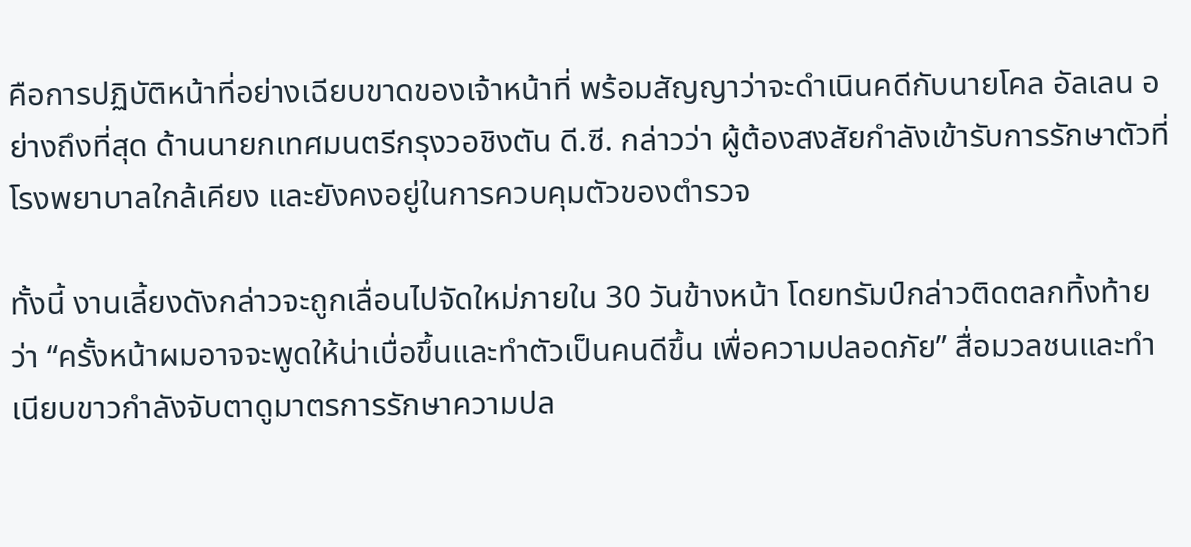คือการปฏิบัติหน้าที่อย่างเฉียบขาดของเจ้าหน้าที่ พร้อมสัญญาว่าจะดำเนินคดีกับนายโคล อัลเลน อย่างถึงที่สุด ด้านนายกเทศมนตรีกรุงวอชิงตัน ดี.ซี. กล่าวว่า ผู้ต้องสงสัยกำลังเข้ารับการรักษาตัวที่โรงพยาบาลใกล้เคียง และยังคงอยู่ในการควบคุมตัวของตำรวจ

ทั้งนี้ งานเลี้ยงดังกล่าวจะถูกเลื่อนไปจัดใหม่ภายใน 30 วันข้างหน้า โดยทรัมป์กล่าวติดตลกทิ้งท้ายว่า “ครั้งหน้าผมอาจจะพูดให้น่าเบื่อขึ้นและทำตัวเป็นคนดีขึ้น เพื่อความปลอดภัย” สื่อมวลชนและทำเนียบขาวกำลังจับตาดูมาตรการรักษาความปล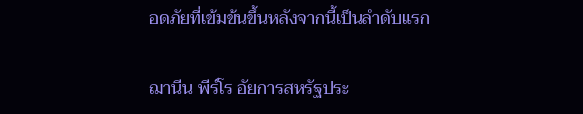อดภัยที่เข้มข้นขึ้นหลังจากนี้เป็นลำดับแรก

ฌานีน พีร์โร อัยการสหรัฐประ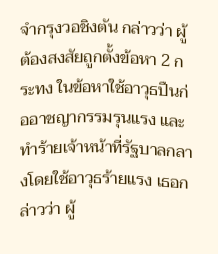จำกรุงวอชิงตัน กล่าวว่า ผู้ต้องสงสัยถูกตั้งข้อหา 2 กระทง ในข้อหาใช้อาวุธปืนก่ออาชญากรรมรุนแรง และทำร้ายเจ้าหน้าที่รัฐบาลกลางโดยใช้อาวุธร้ายแรง เธอกล่าวว่า ผู้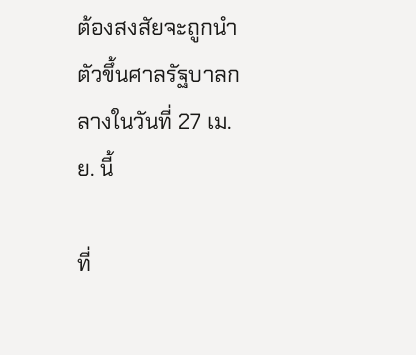ต้องสงสัยจะถูกนำตัวขึ้นศาลรัฐบาลกลางในวันที่ 27 เม.ย. นี้

ที่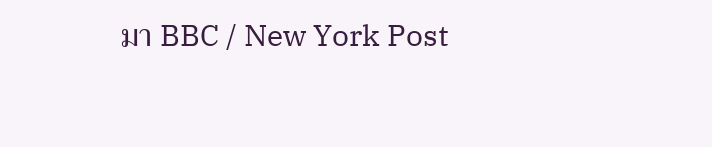มา BBC / New York Post